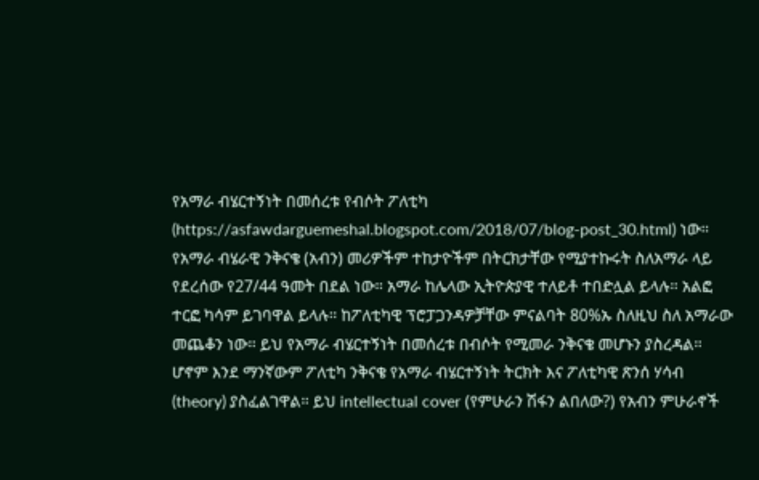የአማራ ብሄርተኝነት በመሰረቱ የብሶት ፖለቲካ (https://asfawdarguemeshal.blogspot.com/2018/07/blog-post_30.html) ነው። የአማራ ብሄራዊ ንቅናቄ (አብን) መሪዎችም ተከታዮችም በትርክታቸው የሚያተኩሩት ስለአማራ ላይ የደረሰው የ27/44 ዓመት በደል ነው። አማራ ከሌላው ኢትዮጵያዊ ተለይቶ ተበድሏል ይላሉ። አልፎ ተርፎ ካሳም ይገባዋል ይላሉ። ከፖለቲካዊ ፕሮፓጋንዳዎቻቸው ምናልባት 80%ኡ ስለዚህ ስለ አማራው መጨቆን ነው። ይህ የአማራ ብሄርተኝነት በመሰረቱ በብሶት የሚመራ ንቅናቄ መሆኑን ያስረዳል።
ሆኖም እንደ ማንኛውም ፖለቲካ ንቅናቄ የአማራ ብሄርተኝነት ትርክት እና ፖለቲካዊ ጽንሰ ሃሳብ (theory) ያስፈልገዋል። ይህ intellectual cover (የምሁራን ሽፋን ልበለው?) የአብን ምሁራኖች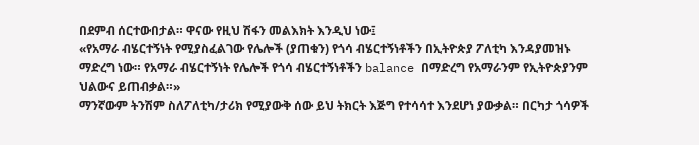በደምብ ሰርተውበታል። ዋናው የዚህ ሽፋን መልእክት እንዲህ ነው፤
«የአማራ ብሄርተኝነት የሚያስፈልገው የሌሎች (ያጠቁን) የጎሳ ብሄርተኝነቶችን በኢትዮጵያ ፖለቲካ እንዳያመዝኑ ማድረግ ነው። የአማራ ብሄርተኝነት የሌሎች የጎሳ ብሄርተኝነቶችን balance በማድረግ የአማራንም የኢትዮጵያንም ህልውና ይጠብቃል።»
ማንኛውም ትንሽም ስለፖለቲካ/ታሪክ የሚያውቅ ሰው ይህ ትክርት እጅግ የተሳሳተ እንደሆነ ያውቃል። በርካታ ጎሳዎች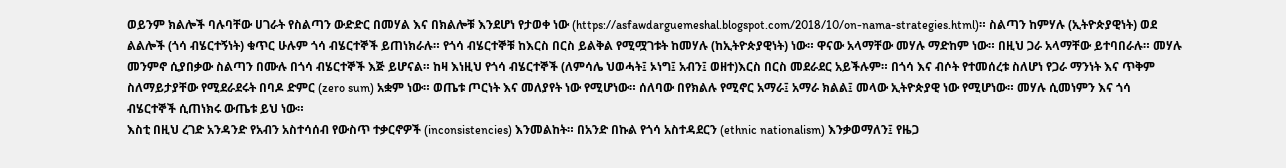ወይንም ክልሎች ባሉባቸው ሀገራት የስልጣን ውድድር በመሃል እና በክልሎቹ እንደሆነ የታወቀ ነው (https://asfawdarguemeshal.blogspot.com/2018/10/on-nama-strategies.html)። ስልጣን ከምሃሉ (ኢትዮጵያዊነት) ወደ ልልሎች (ጎሳ ብሄርተኝነት) ቁጥር ሁሉም ጎሳ ብሄርተኞች ይጠነክራሉ። የጎሳ ብሄርተኞቹ ከእርስ በርስ ይልቅል የሚሟገቱት ከመሃሉ (ከኢትዮጵያዊነት) ነው። ዋናው አላማቸው መሃሉ ማድከም ነው። በዚህ ጋራ አላማቸው ይተባበራሉ። መሃሉ መንምኖ ሲያበቃው ስልጣን በሙሉ በጎሳ ብሄርተኞች እጅ ይሆናል። ከዛ እነዚህ የጎሳ ብሄርተኞች (ለምሳሌ ህወሓት፤ ኦነግ፤ አብን፤ ወዘተ)እርስ በርስ መደራደር አይችሉም። በጎሳ እና ብሶት የተመሰረቱ ስለሆነ የጋራ ማንነት እና ጥቅም ስለማይታያቸው የሚደራደሩት በባዶ ድምር (zero sum) አቋም ነው። ወጤቱ ጦርነት እና መለያየት ነው የሚሆነው። ሰለባው በየክልሉ የሚኖር አማራ፤ አማራ ክልል፤ መላው ኢትዮጵያዊ ነው የሚሆነው። መሃሉ ሲመነምን እና ጎሳ ብሄርተኞች ሲጠነክሩ ውጤቱ ይህ ነው።
እስቲ በዚህ ረገድ አንዳንድ የአብን አስተሳሰብ የውስጥ ተቃርኖዎች (inconsistencies) እንመልከት። በአንድ በኩል የጎሳ አስተዳደርን (ethnic nationalism) እንቃወማለን፤ የዜጋ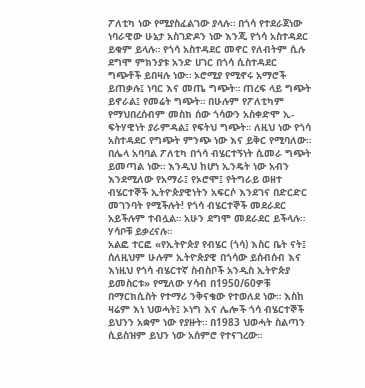ፖለቲካ ነው የሚያስፈልገው ያላሉ። በጎሳ የተደራጀነው ነባራዊው ሁኔታ አስገድዶን ነው እንጂ የጎሳ አስተዳደር ይቁም ይላሉ። የጎሳ አስተዳደር መኖር የለብትም ሲሉ ደግሞ ምክንያቱ አንድ ሀገር በጎሳ ሲስተዳደር ግጭቶች ይበዛሉ ነው። ኦሮሚያ የሚኖሩ አማሮች ይጠቃሉ፤ ነባር እና መጤ ግጭት። ጠረፍ ላይ ግጭት ይኖራል፤ የመሬት ግጭት። በሁሉም የፖለቲካም የማህበረሰብም መስክ ሰው ጎሳውን አስቀድሞ ኢ-ፍትሃዊነት ያራምዳል፤ የፍትህ ግጭት። ለዚህ ነው የጎሳ አስተዳደር የግጭት ምንጭ ነው እና ይቅር የሚባለው። በሌላ አባባል ፖለቲካ በጎሳ ብሄርተኝነት ሲመራ ግጭት ይመጣል ነው። እንዲህ ከሆነ ኢንዴት ነው አብን እንደሚለው የአማራ፤ የኦሮሞ፤ የትግራይ ወዘተ ብሄርተኞች ኢትዮጵያዊነትን አፍርሶ እንደገና በድርድር መገንባት የሚችሉት! የጎሳ ብሄርተኞች መደራደር አይችሉም ተብሏል። አሁን ደግሞ መደራደር ይችላሉ። ሃሳቦቹ ይቃረናሉ።
አልፎ ተርፎ «የኢትዮጵያ የብሄር (ጎሳ) እስር ቤት ናት፤ ሰለዚህም ሁሉም ኢትዮጵያዊ በጎሳው ይሰብሰብ እና እነዚህ የጎሳ ብሄርተኛ ስብስቦች አንዲስ ኢትዮጵያ ይመስርቱ» የሚለው ሃሳብ በ1950/60ዎቹ በማርክሲስት የተማሪ ንቅናቄው የተወለደ ነው። እስከ ዛሬም እነ ህወሓት፤ ኦነግ እና ሌሎች ጎሳ ብሄርተኞች ይህንን አቋም ነው የያዙት። በ1983 ህወሓት ስልጣን ሲይስዝም ይህን ነው አሰምሮ የተናገረው።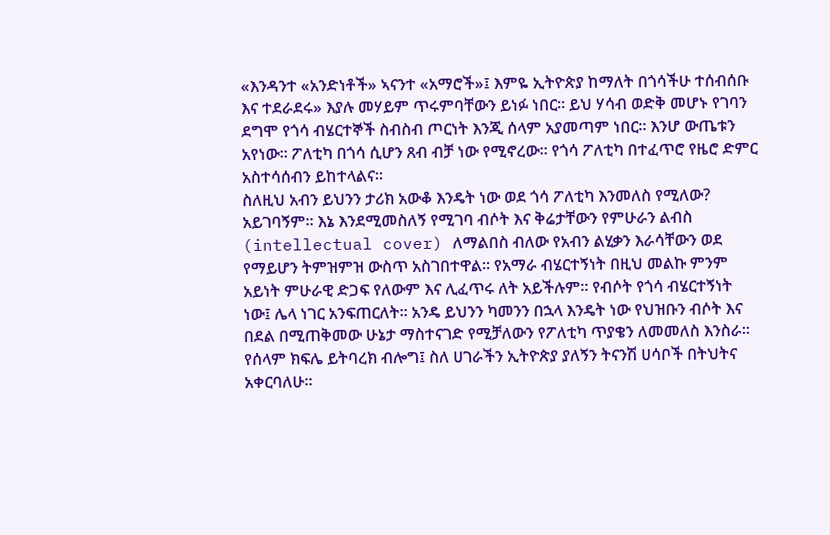«እንዳንተ «አንድነቶች» ኣናንተ «አማሮች»፤ እምዬ ኢትዮጵያ ከማለት በጎሳችሁ ተሰብሰቡ እና ተደራደሩ» እያሉ መሃይም ጥሩምባቸውን ይነፉ ነበር። ይህ ሃሳብ ወድቅ መሆኑ የገባን ደግሞ የጎሳ ብሄርተኞች ስብስብ ጦርነት እንጂ ሰላም አያመጣም ነበር። እንሆ ውጤቱን አየነው። ፖለቲካ በጎሳ ሲሆን ጸብ ብቻ ነው የሚኖረው። የጎሳ ፖለቲካ በተፈጥሮ የዜሮ ድምር አስተሳሰብን ይከተላልና።
ስለዚህ አብን ይህንን ታሪክ አውቆ እንዴት ነው ወደ ጎሳ ፖለቲካ እንመለስ የሚለው? አይገባኝም። እኔ እንደሚመስለኝ የሚገባ ብሶት እና ቅሬታቸውን የምሁራን ልብስ (intellectual cover) ለማልበስ ብለው የአብን ልሂቃን እራሳቸውን ወደ የማይሆን ትምዝምዝ ውስጥ አስገበተዋል። የአማራ ብሄርተኝነት በዚህ መልኩ ምንም አይነት ምሁራዊ ድጋፍ የለውም እና ሊፈጥሩ ለት አይችሉም። የብሶት የጎሳ ብሄርተኝነት ነው፤ ሌላ ነገር አንፍጠርለት። አንዴ ይህንን ካመንን በኋላ እንዴት ነው የህዝቡን ብሶት እና በደል በሚጠቅመው ሁኔታ ማስተናገድ የሚቻለውን የፖለቲካ ጥያቄን ለመመለስ እንስራ።
የሰላም ክፍሌ ይትባረክ ብሎግ፤ ስለ ሀገራችን ኢትዮጵያ ያለኝን ትናንሽ ሀሳቦች በትህትና አቀርባለሁ።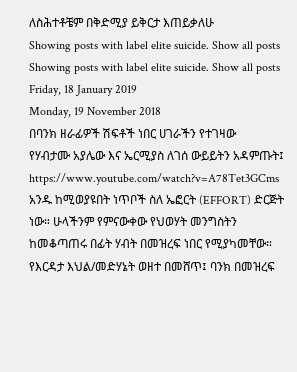ለስሕተቶቼም በቅድሚያ ይቅርታ እጠይቃለሁ
Showing posts with label elite suicide. Show all posts
Showing posts with label elite suicide. Show all posts
Friday, 18 January 2019
Monday, 19 November 2018
በባንክ ዘራፊዎች ሽፍቶች ነበር ሀገራችን የተገዛው
የሃብታሙ አያሌው እና ኤርሚያስ ለገሰ ውይይትን አዳምጡት፤
https://www.youtube.com/watch?v=A78Tet3GCms
አንዱ ከሚወያዩበት ነጥቦች ስለ ኤፎርት (EFFORT) ድርጅት ነው። ሁላችንም የምናውቀው የህወሃት መንግስትን ከመቆጣጠሩ በፊት ሃብት በመዝረፍ ነበር የሚያካመቸው። የእርዳታ እህል/መድሃኔት ወዘተ በመሸጥ፤ ባንክ በመዝረፍ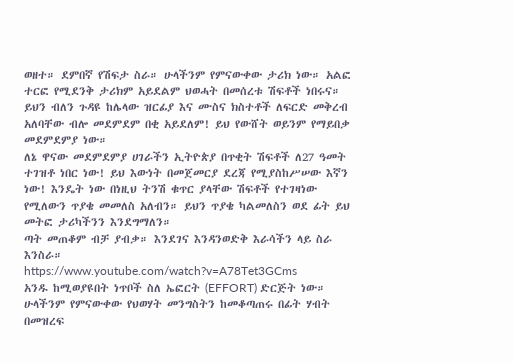ወዘተ። ደምበኛ የሽፍታ ስራ። ሁላችንም የምናውቀው ታሪክ ነው። አልፎ ተርፎ የሚደንቅ ታሪክም አይደልም ህወሓት በመሰረቱ ሽፍቶች ነበሩና።
ይህን ብለን ጉዳዩ ከሌላው ዝርፊያ እና ሙስና ክስተቶች ለፍርድ መቅረብ አለባቸው ብሎ መደምደም በቂ አይደለም! ይህ የውሸት ወይንም የማይበቃ መደምደምያ ነው።
ለኔ ዋናው መደምደምያ ሀገራችን ኢትዮጵያ በጥቂት ሽፍቶች ለ27 ዓመት ተገዝቶ ነበር ነው! ይህ እውነት በመጀመርያ ደረጃ የሚያስከሥሠው እኛን ነው! እንዴት ነው በነዚህ ትንሽ ቁጥር ያላቸው ሽፍቶች የተገዛነው የሚለውን ጥያቄ መመለስ አለብን። ይህን ጥያቄ ካልመለስን ወደ ፊት ይህ መትፎ ታሪካችንን እንደግማለን።
ጣት መጠቆም ብቻ ያብቃ። እንደገና እንዳንወድቅ እራሳችን ላይ ስራ እንስራ።
https://www.youtube.com/watch?v=A78Tet3GCms
አንዱ ከሚወያዩበት ነጥቦች ስለ ኤፎርት (EFFORT) ድርጅት ነው። ሁላችንም የምናውቀው የህወሃት መንግስትን ከመቆጣጠሩ በፊት ሃብት በመዝረፍ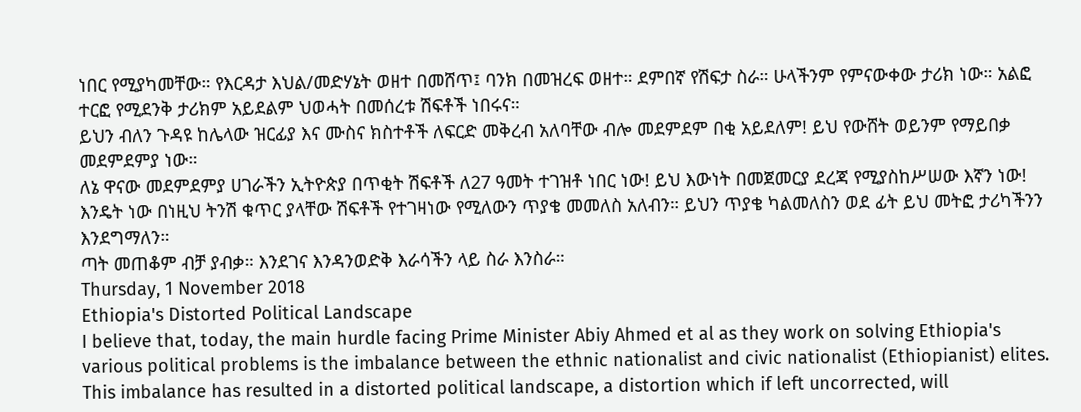ነበር የሚያካመቸው። የእርዳታ እህል/መድሃኔት ወዘተ በመሸጥ፤ ባንክ በመዝረፍ ወዘተ። ደምበኛ የሽፍታ ስራ። ሁላችንም የምናውቀው ታሪክ ነው። አልፎ ተርፎ የሚደንቅ ታሪክም አይደልም ህወሓት በመሰረቱ ሽፍቶች ነበሩና።
ይህን ብለን ጉዳዩ ከሌላው ዝርፊያ እና ሙስና ክስተቶች ለፍርድ መቅረብ አለባቸው ብሎ መደምደም በቂ አይደለም! ይህ የውሸት ወይንም የማይበቃ መደምደምያ ነው።
ለኔ ዋናው መደምደምያ ሀገራችን ኢትዮጵያ በጥቂት ሽፍቶች ለ27 ዓመት ተገዝቶ ነበር ነው! ይህ እውነት በመጀመርያ ደረጃ የሚያስከሥሠው እኛን ነው! እንዴት ነው በነዚህ ትንሽ ቁጥር ያላቸው ሽፍቶች የተገዛነው የሚለውን ጥያቄ መመለስ አለብን። ይህን ጥያቄ ካልመለስን ወደ ፊት ይህ መትፎ ታሪካችንን እንደግማለን።
ጣት መጠቆም ብቻ ያብቃ። እንደገና እንዳንወድቅ እራሳችን ላይ ስራ እንስራ።
Thursday, 1 November 2018
Ethiopia's Distorted Political Landscape
I believe that, today, the main hurdle facing Prime Minister Abiy Ahmed et al as they work on solving Ethiopia's various political problems is the imbalance between the ethnic nationalist and civic nationalist (Ethiopianist) elites. This imbalance has resulted in a distorted political landscape, a distortion which if left uncorrected, will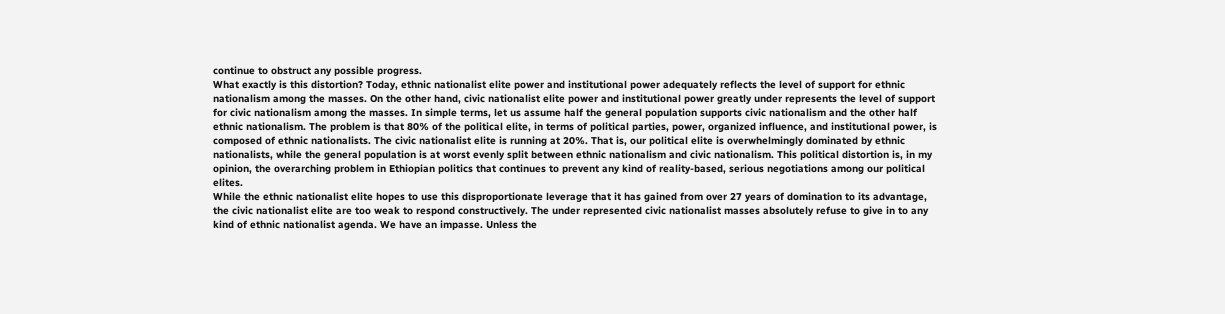continue to obstruct any possible progress.
What exactly is this distortion? Today, ethnic nationalist elite power and institutional power adequately reflects the level of support for ethnic nationalism among the masses. On the other hand, civic nationalist elite power and institutional power greatly under represents the level of support for civic nationalism among the masses. In simple terms, let us assume half the general population supports civic nationalism and the other half ethnic nationalism. The problem is that 80% of the political elite, in terms of political parties, power, organized influence, and institutional power, is composed of ethnic nationalists. The civic nationalist elite is running at 20%. That is, our political elite is overwhelmingly dominated by ethnic nationalists, while the general population is at worst evenly split between ethnic nationalism and civic nationalism. This political distortion is, in my opinion, the overarching problem in Ethiopian politics that continues to prevent any kind of reality-based, serious negotiations among our political elites.
While the ethnic nationalist elite hopes to use this disproportionate leverage that it has gained from over 27 years of domination to its advantage, the civic nationalist elite are too weak to respond constructively. The under represented civic nationalist masses absolutely refuse to give in to any kind of ethnic nationalist agenda. We have an impasse. Unless the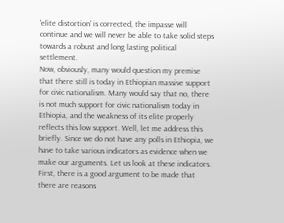'elite distortion' is corrected, the impasse will continue and we will never be able to take solid steps towards a robust and long lasting political settlement.
Now, obviously, many would question my premise that there still is today in Ethiopian massive support for civic nationalism. Many would say that no, there is not much support for civic nationalism today in Ethiopia, and the weakness of its elite properly reflects this low support. Well, let me address this briefly. Since we do not have any polls in Ethiopia, we have to take various indicators as evidence when we make our arguments. Let us look at these indicators.
First, there is a good argument to be made that there are reasons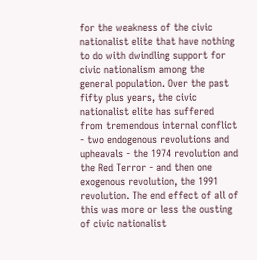for the weakness of the civic nationalist elite that have nothing to do with dwindling support for civic nationalism among the general population. Over the past fifty plus years, the civic nationalist elite has suffered from tremendous internal conflict - two endogenous revolutions and upheavals - the 1974 revolution and the Red Terror - and then one exogenous revolution, the 1991 revolution. The end effect of all of this was more or less the ousting of civic nationalist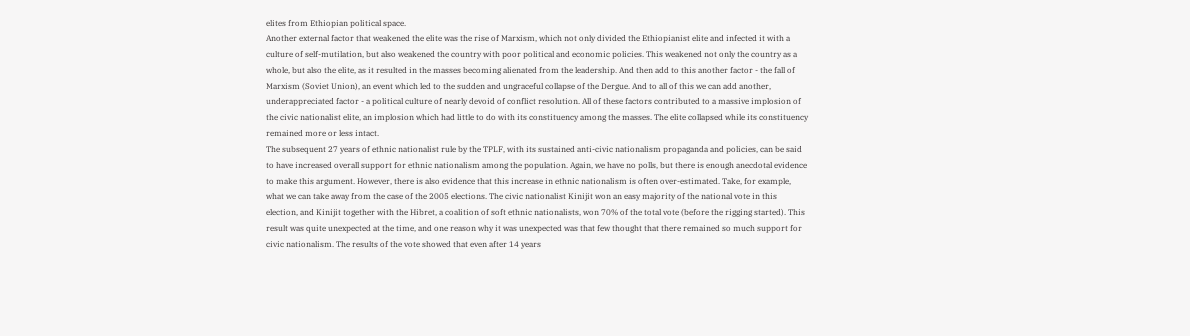elites from Ethiopian political space.
Another external factor that weakened the elite was the rise of Marxism, which not only divided the Ethiopianist elite and infected it with a culture of self-mutilation, but also weakened the country with poor political and economic policies. This weakened not only the country as a whole, but also the elite, as it resulted in the masses becoming alienated from the leadership. And then add to this another factor - the fall of Marxism (Soviet Union), an event which led to the sudden and ungraceful collapse of the Dergue. And to all of this we can add another, underappreciated factor - a political culture of nearly devoid of conflict resolution. All of these factors contributed to a massive implosion of the civic nationalist elite, an implosion which had little to do with its constituency among the masses. The elite collapsed while its constituency remained more or less intact.
The subsequent 27 years of ethnic nationalist rule by the TPLF, with its sustained anti-civic nationalism propaganda and policies, can be said to have increased overall support for ethnic nationalism among the population. Again, we have no polls, but there is enough anecdotal evidence to make this argument. However, there is also evidence that this increase in ethnic nationalism is often over-estimated. Take, for example, what we can take away from the case of the 2005 elections. The civic nationalist Kinijit won an easy majority of the national vote in this election, and Kinijit together with the Hibret, a coalition of soft ethnic nationalists, won 70% of the total vote (before the rigging started). This result was quite unexpected at the time, and one reason why it was unexpected was that few thought that there remained so much support for civic nationalism. The results of the vote showed that even after 14 years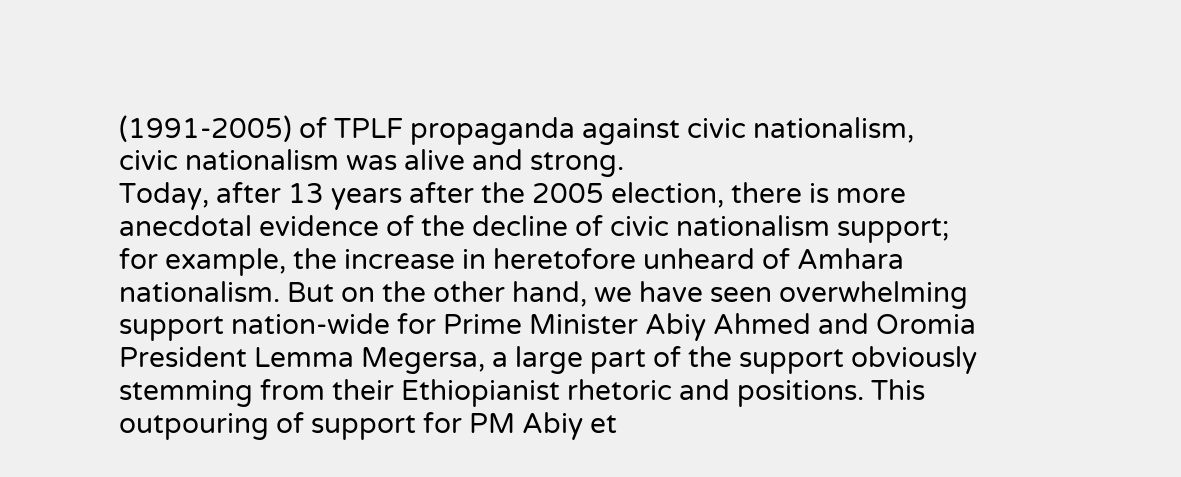(1991-2005) of TPLF propaganda against civic nationalism, civic nationalism was alive and strong.
Today, after 13 years after the 2005 election, there is more anecdotal evidence of the decline of civic nationalism support; for example, the increase in heretofore unheard of Amhara nationalism. But on the other hand, we have seen overwhelming support nation-wide for Prime Minister Abiy Ahmed and Oromia President Lemma Megersa, a large part of the support obviously stemming from their Ethiopianist rhetoric and positions. This outpouring of support for PM Abiy et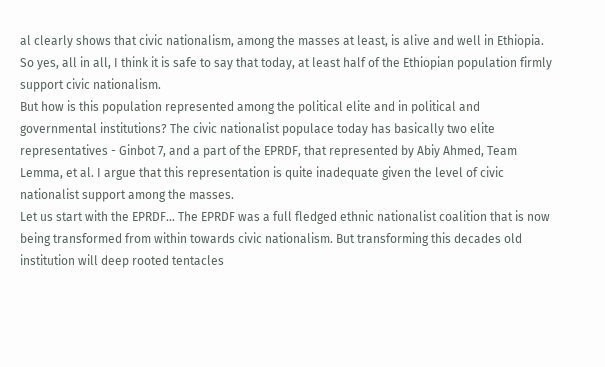al clearly shows that civic nationalism, among the masses at least, is alive and well in Ethiopia. So yes, all in all, I think it is safe to say that today, at least half of the Ethiopian population firmly support civic nationalism.
But how is this population represented among the political elite and in political and governmental institutions? The civic nationalist populace today has basically two elite representatives - Ginbot 7, and a part of the EPRDF, that represented by Abiy Ahmed, Team Lemma, et al. I argue that this representation is quite inadequate given the level of civic nationalist support among the masses.
Let us start with the EPRDF... The EPRDF was a full fledged ethnic nationalist coalition that is now being transformed from within towards civic nationalism. But transforming this decades old institution will deep rooted tentacles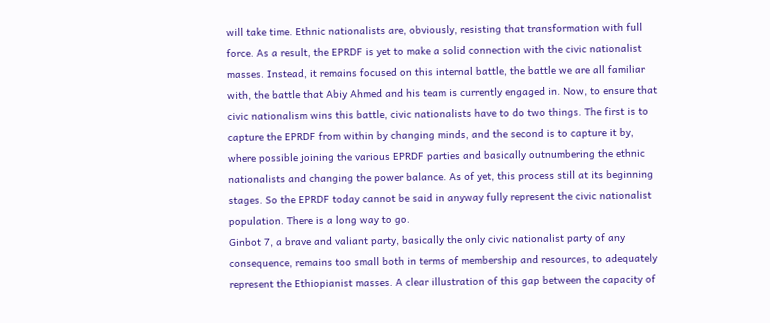will take time. Ethnic nationalists are, obviously, resisting that transformation with full force. As a result, the EPRDF is yet to make a solid connection with the civic nationalist masses. Instead, it remains focused on this internal battle, the battle we are all familiar with, the battle that Abiy Ahmed and his team is currently engaged in. Now, to ensure that civic nationalism wins this battle, civic nationalists have to do two things. The first is to capture the EPRDF from within by changing minds, and the second is to capture it by, where possible joining the various EPRDF parties and basically outnumbering the ethnic nationalists and changing the power balance. As of yet, this process still at its beginning stages. So the EPRDF today cannot be said in anyway fully represent the civic nationalist population. There is a long way to go.
Ginbot 7, a brave and valiant party, basically the only civic nationalist party of any consequence, remains too small both in terms of membership and resources, to adequately represent the Ethiopianist masses. A clear illustration of this gap between the capacity of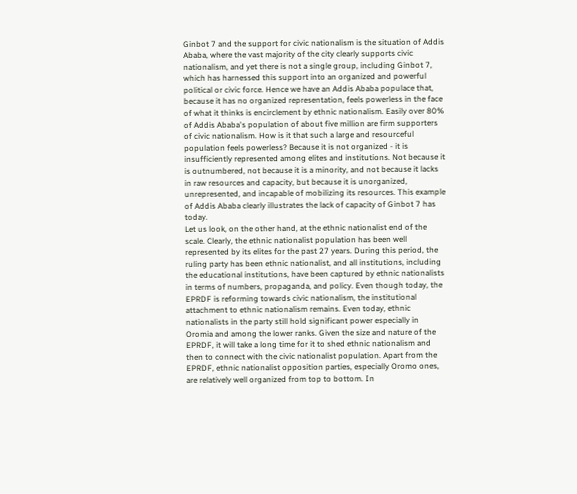Ginbot 7 and the support for civic nationalism is the situation of Addis Ababa, where the vast majority of the city clearly supports civic nationalism, and yet there is not a single group, including Ginbot 7, which has harnessed this support into an organized and powerful political or civic force. Hence we have an Addis Ababa populace that, because it has no organized representation, feels powerless in the face of what it thinks is encirclement by ethnic nationalism. Easily over 80% of Addis Ababa's population of about five million are firm supporters of civic nationalism. How is it that such a large and resourceful population feels powerless? Because it is not organized - it is insufficiently represented among elites and institutions. Not because it is outnumbered, not because it is a minority, and not because it lacks in raw resources and capacity, but because it is unorganized, unrepresented, and incapable of mobilizing its resources. This example of Addis Ababa clearly illustrates the lack of capacity of Ginbot 7 has today.
Let us look, on the other hand, at the ethnic nationalist end of the scale. Clearly, the ethnic nationalist population has been well represented by its elites for the past 27 years. During this period, the ruling party has been ethnic nationalist, and all institutions, including the educational institutions, have been captured by ethnic nationalists in terms of numbers, propaganda, and policy. Even though today, the EPRDF is reforming towards civic nationalism, the institutional attachment to ethnic nationalism remains. Even today, ethnic nationalists in the party still hold significant power especially in Oromia and among the lower ranks. Given the size and nature of the EPRDF, it will take a long time for it to shed ethnic nationalism and then to connect with the civic nationalist population. Apart from the EPRDF, ethnic nationalist opposition parties, especially Oromo ones, are relatively well organized from top to bottom. In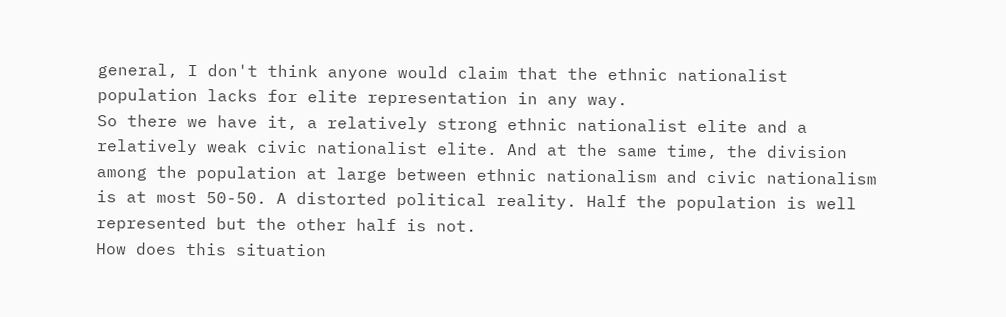general, I don't think anyone would claim that the ethnic nationalist population lacks for elite representation in any way.
So there we have it, a relatively strong ethnic nationalist elite and a relatively weak civic nationalist elite. And at the same time, the division among the population at large between ethnic nationalism and civic nationalism is at most 50-50. A distorted political reality. Half the population is well represented but the other half is not.
How does this situation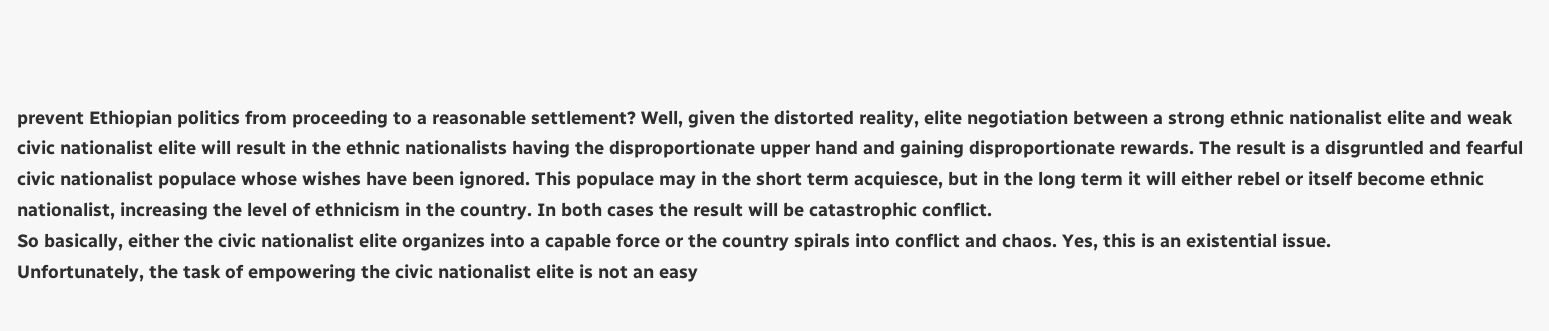prevent Ethiopian politics from proceeding to a reasonable settlement? Well, given the distorted reality, elite negotiation between a strong ethnic nationalist elite and weak civic nationalist elite will result in the ethnic nationalists having the disproportionate upper hand and gaining disproportionate rewards. The result is a disgruntled and fearful civic nationalist populace whose wishes have been ignored. This populace may in the short term acquiesce, but in the long term it will either rebel or itself become ethnic nationalist, increasing the level of ethnicism in the country. In both cases the result will be catastrophic conflict.
So basically, either the civic nationalist elite organizes into a capable force or the country spirals into conflict and chaos. Yes, this is an existential issue.
Unfortunately, the task of empowering the civic nationalist elite is not an easy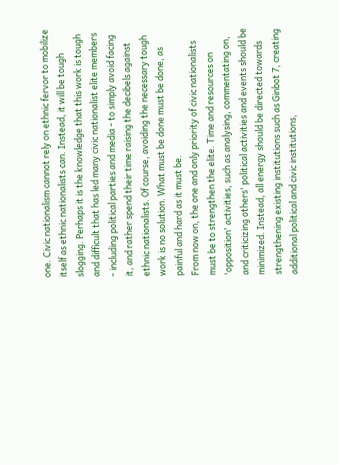one. Civic nationalism cannot rely on ethnic fervor to mobilize itself as ethnic nationalists can. Instead, it will be tough slogging. Perhaps it is the knowledge that this work is tough and difficult that has led many civic nationalist elite members - including political parties and media - to simply avoid facing it, and rather spend their time raising the decibels against ethnic nationalists. Of course, avoiding the necessary tough work is no solution. What must be done must be done, as painful and hard as it must be.
From now on, the one and only priority of civic nationalists must be to strengthen the elite. Time and resources on 'opposition' activities, such as analysing, commentating on, and criticizing others' political activities and events should be minimized. Instead, all energy should be directed towards strengthening existing institutions such as Ginbot 7, creating additional political and civic institutions,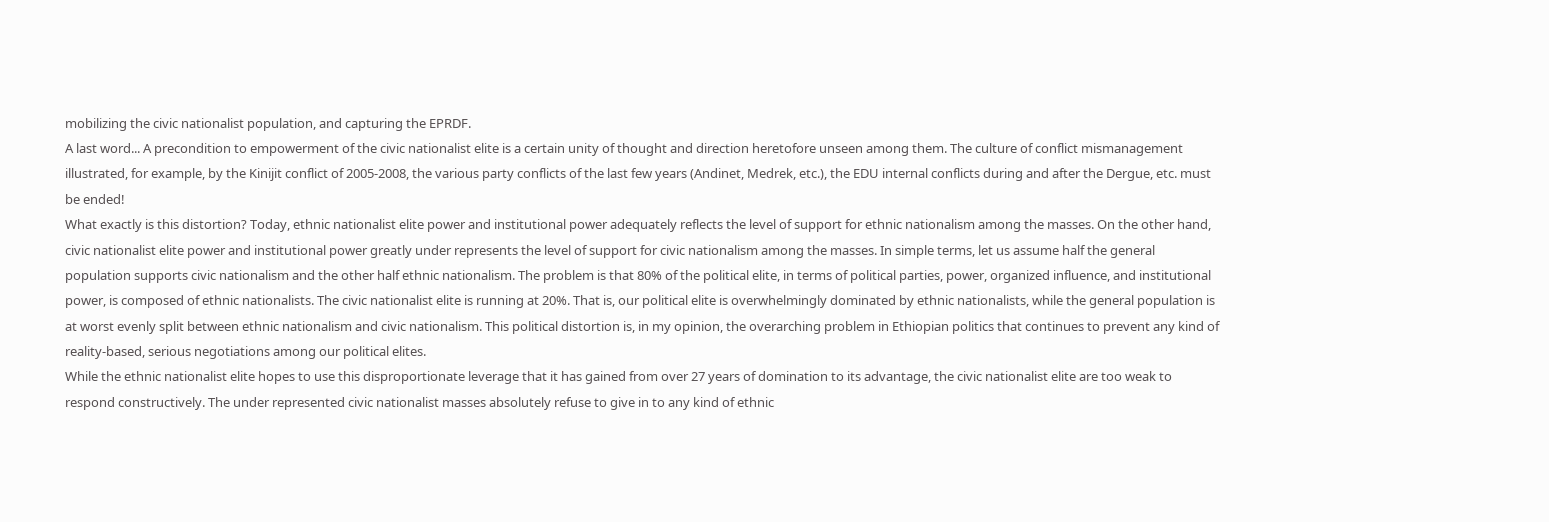mobilizing the civic nationalist population, and capturing the EPRDF.
A last word... A precondition to empowerment of the civic nationalist elite is a certain unity of thought and direction heretofore unseen among them. The culture of conflict mismanagement illustrated, for example, by the Kinijit conflict of 2005-2008, the various party conflicts of the last few years (Andinet, Medrek, etc.), the EDU internal conflicts during and after the Dergue, etc. must be ended!
What exactly is this distortion? Today, ethnic nationalist elite power and institutional power adequately reflects the level of support for ethnic nationalism among the masses. On the other hand, civic nationalist elite power and institutional power greatly under represents the level of support for civic nationalism among the masses. In simple terms, let us assume half the general population supports civic nationalism and the other half ethnic nationalism. The problem is that 80% of the political elite, in terms of political parties, power, organized influence, and institutional power, is composed of ethnic nationalists. The civic nationalist elite is running at 20%. That is, our political elite is overwhelmingly dominated by ethnic nationalists, while the general population is at worst evenly split between ethnic nationalism and civic nationalism. This political distortion is, in my opinion, the overarching problem in Ethiopian politics that continues to prevent any kind of reality-based, serious negotiations among our political elites.
While the ethnic nationalist elite hopes to use this disproportionate leverage that it has gained from over 27 years of domination to its advantage, the civic nationalist elite are too weak to respond constructively. The under represented civic nationalist masses absolutely refuse to give in to any kind of ethnic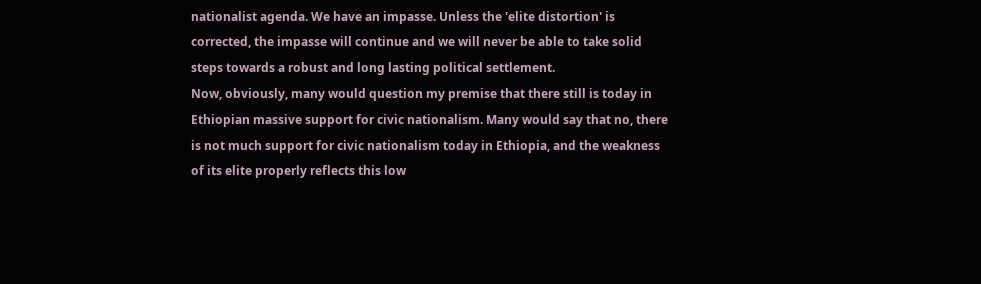nationalist agenda. We have an impasse. Unless the 'elite distortion' is corrected, the impasse will continue and we will never be able to take solid steps towards a robust and long lasting political settlement.
Now, obviously, many would question my premise that there still is today in Ethiopian massive support for civic nationalism. Many would say that no, there is not much support for civic nationalism today in Ethiopia, and the weakness of its elite properly reflects this low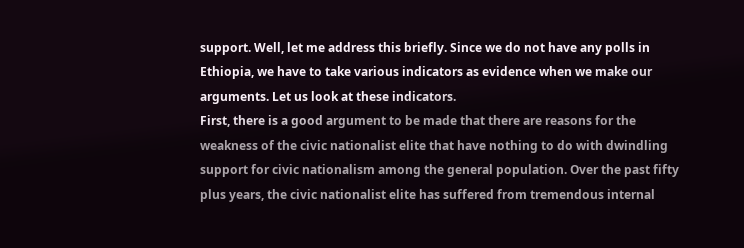support. Well, let me address this briefly. Since we do not have any polls in Ethiopia, we have to take various indicators as evidence when we make our arguments. Let us look at these indicators.
First, there is a good argument to be made that there are reasons for the weakness of the civic nationalist elite that have nothing to do with dwindling support for civic nationalism among the general population. Over the past fifty plus years, the civic nationalist elite has suffered from tremendous internal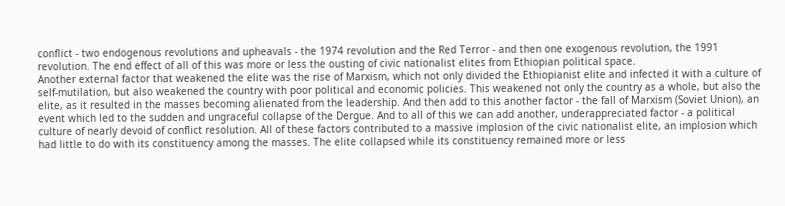conflict - two endogenous revolutions and upheavals - the 1974 revolution and the Red Terror - and then one exogenous revolution, the 1991 revolution. The end effect of all of this was more or less the ousting of civic nationalist elites from Ethiopian political space.
Another external factor that weakened the elite was the rise of Marxism, which not only divided the Ethiopianist elite and infected it with a culture of self-mutilation, but also weakened the country with poor political and economic policies. This weakened not only the country as a whole, but also the elite, as it resulted in the masses becoming alienated from the leadership. And then add to this another factor - the fall of Marxism (Soviet Union), an event which led to the sudden and ungraceful collapse of the Dergue. And to all of this we can add another, underappreciated factor - a political culture of nearly devoid of conflict resolution. All of these factors contributed to a massive implosion of the civic nationalist elite, an implosion which had little to do with its constituency among the masses. The elite collapsed while its constituency remained more or less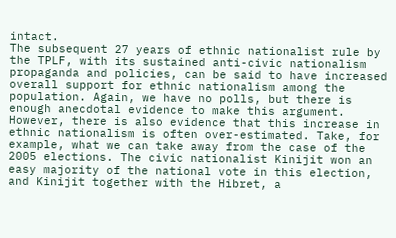intact.
The subsequent 27 years of ethnic nationalist rule by the TPLF, with its sustained anti-civic nationalism propaganda and policies, can be said to have increased overall support for ethnic nationalism among the population. Again, we have no polls, but there is enough anecdotal evidence to make this argument. However, there is also evidence that this increase in ethnic nationalism is often over-estimated. Take, for example, what we can take away from the case of the 2005 elections. The civic nationalist Kinijit won an easy majority of the national vote in this election, and Kinijit together with the Hibret, a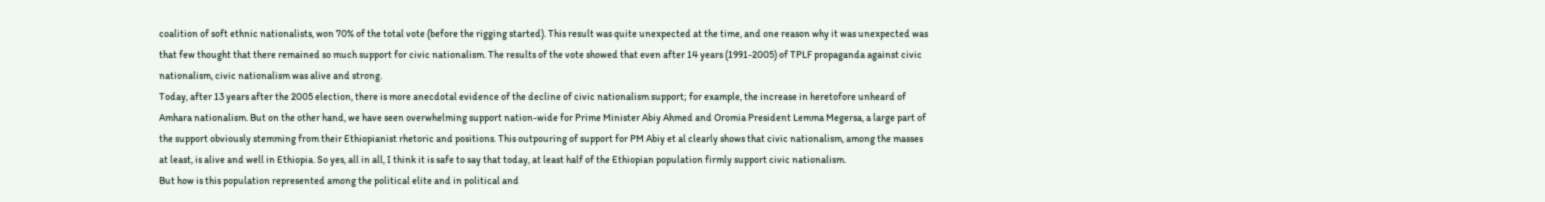coalition of soft ethnic nationalists, won 70% of the total vote (before the rigging started). This result was quite unexpected at the time, and one reason why it was unexpected was that few thought that there remained so much support for civic nationalism. The results of the vote showed that even after 14 years (1991-2005) of TPLF propaganda against civic nationalism, civic nationalism was alive and strong.
Today, after 13 years after the 2005 election, there is more anecdotal evidence of the decline of civic nationalism support; for example, the increase in heretofore unheard of Amhara nationalism. But on the other hand, we have seen overwhelming support nation-wide for Prime Minister Abiy Ahmed and Oromia President Lemma Megersa, a large part of the support obviously stemming from their Ethiopianist rhetoric and positions. This outpouring of support for PM Abiy et al clearly shows that civic nationalism, among the masses at least, is alive and well in Ethiopia. So yes, all in all, I think it is safe to say that today, at least half of the Ethiopian population firmly support civic nationalism.
But how is this population represented among the political elite and in political and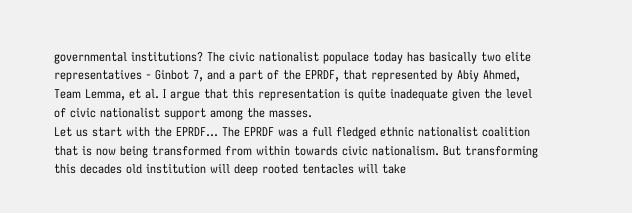governmental institutions? The civic nationalist populace today has basically two elite representatives - Ginbot 7, and a part of the EPRDF, that represented by Abiy Ahmed, Team Lemma, et al. I argue that this representation is quite inadequate given the level of civic nationalist support among the masses.
Let us start with the EPRDF... The EPRDF was a full fledged ethnic nationalist coalition that is now being transformed from within towards civic nationalism. But transforming this decades old institution will deep rooted tentacles will take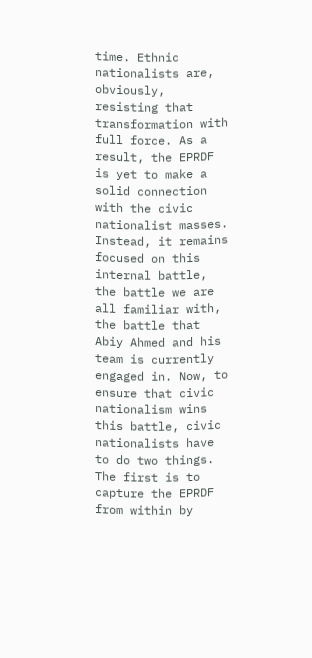time. Ethnic nationalists are, obviously, resisting that transformation with full force. As a result, the EPRDF is yet to make a solid connection with the civic nationalist masses. Instead, it remains focused on this internal battle, the battle we are all familiar with, the battle that Abiy Ahmed and his team is currently engaged in. Now, to ensure that civic nationalism wins this battle, civic nationalists have to do two things. The first is to capture the EPRDF from within by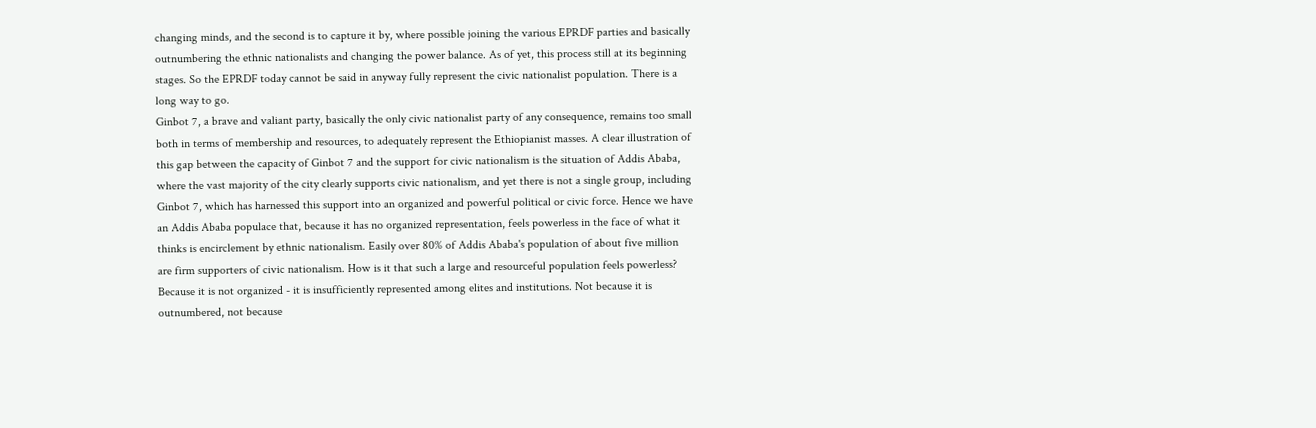changing minds, and the second is to capture it by, where possible joining the various EPRDF parties and basically outnumbering the ethnic nationalists and changing the power balance. As of yet, this process still at its beginning stages. So the EPRDF today cannot be said in anyway fully represent the civic nationalist population. There is a long way to go.
Ginbot 7, a brave and valiant party, basically the only civic nationalist party of any consequence, remains too small both in terms of membership and resources, to adequately represent the Ethiopianist masses. A clear illustration of this gap between the capacity of Ginbot 7 and the support for civic nationalism is the situation of Addis Ababa, where the vast majority of the city clearly supports civic nationalism, and yet there is not a single group, including Ginbot 7, which has harnessed this support into an organized and powerful political or civic force. Hence we have an Addis Ababa populace that, because it has no organized representation, feels powerless in the face of what it thinks is encirclement by ethnic nationalism. Easily over 80% of Addis Ababa's population of about five million are firm supporters of civic nationalism. How is it that such a large and resourceful population feels powerless? Because it is not organized - it is insufficiently represented among elites and institutions. Not because it is outnumbered, not because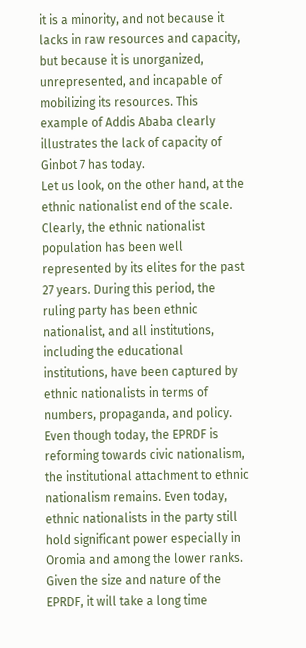it is a minority, and not because it lacks in raw resources and capacity, but because it is unorganized, unrepresented, and incapable of mobilizing its resources. This example of Addis Ababa clearly illustrates the lack of capacity of Ginbot 7 has today.
Let us look, on the other hand, at the ethnic nationalist end of the scale. Clearly, the ethnic nationalist population has been well represented by its elites for the past 27 years. During this period, the ruling party has been ethnic nationalist, and all institutions, including the educational institutions, have been captured by ethnic nationalists in terms of numbers, propaganda, and policy. Even though today, the EPRDF is reforming towards civic nationalism, the institutional attachment to ethnic nationalism remains. Even today, ethnic nationalists in the party still hold significant power especially in Oromia and among the lower ranks. Given the size and nature of the EPRDF, it will take a long time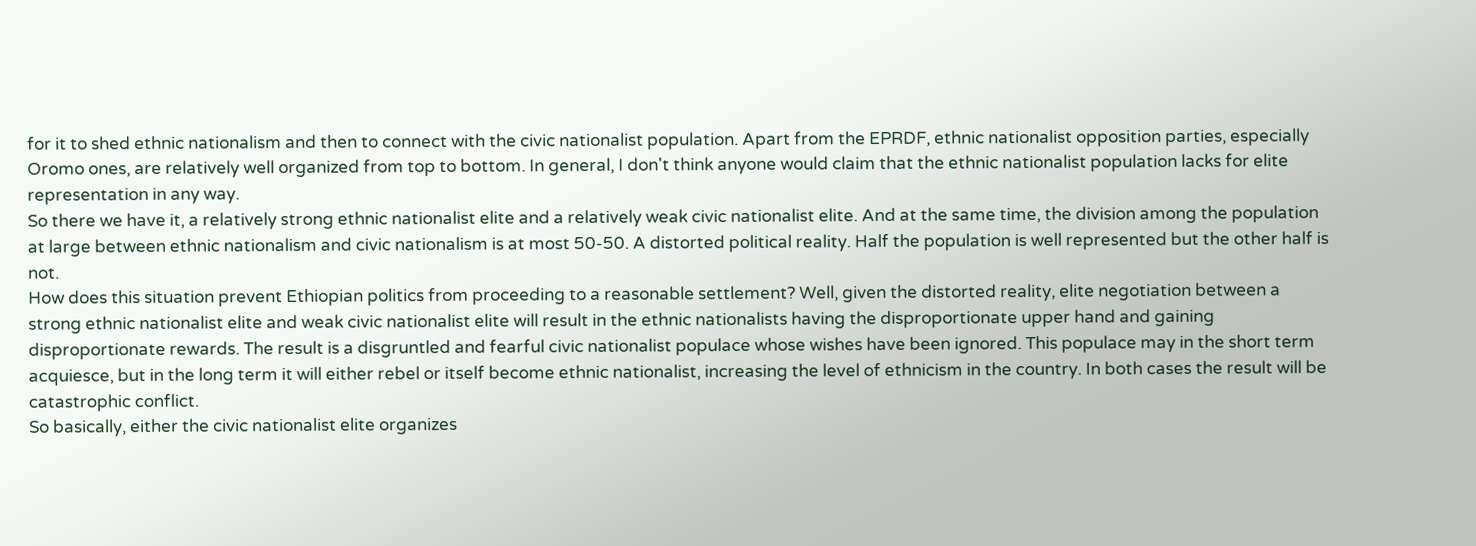for it to shed ethnic nationalism and then to connect with the civic nationalist population. Apart from the EPRDF, ethnic nationalist opposition parties, especially Oromo ones, are relatively well organized from top to bottom. In general, I don't think anyone would claim that the ethnic nationalist population lacks for elite representation in any way.
So there we have it, a relatively strong ethnic nationalist elite and a relatively weak civic nationalist elite. And at the same time, the division among the population at large between ethnic nationalism and civic nationalism is at most 50-50. A distorted political reality. Half the population is well represented but the other half is not.
How does this situation prevent Ethiopian politics from proceeding to a reasonable settlement? Well, given the distorted reality, elite negotiation between a strong ethnic nationalist elite and weak civic nationalist elite will result in the ethnic nationalists having the disproportionate upper hand and gaining disproportionate rewards. The result is a disgruntled and fearful civic nationalist populace whose wishes have been ignored. This populace may in the short term acquiesce, but in the long term it will either rebel or itself become ethnic nationalist, increasing the level of ethnicism in the country. In both cases the result will be catastrophic conflict.
So basically, either the civic nationalist elite organizes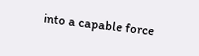into a capable force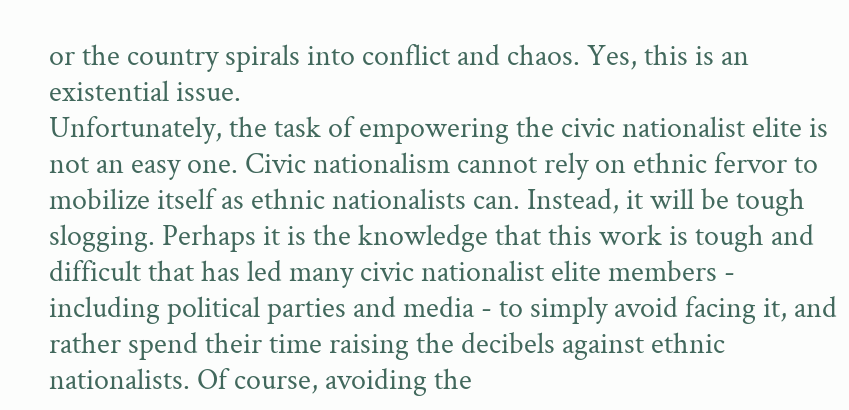or the country spirals into conflict and chaos. Yes, this is an existential issue.
Unfortunately, the task of empowering the civic nationalist elite is not an easy one. Civic nationalism cannot rely on ethnic fervor to mobilize itself as ethnic nationalists can. Instead, it will be tough slogging. Perhaps it is the knowledge that this work is tough and difficult that has led many civic nationalist elite members - including political parties and media - to simply avoid facing it, and rather spend their time raising the decibels against ethnic nationalists. Of course, avoiding the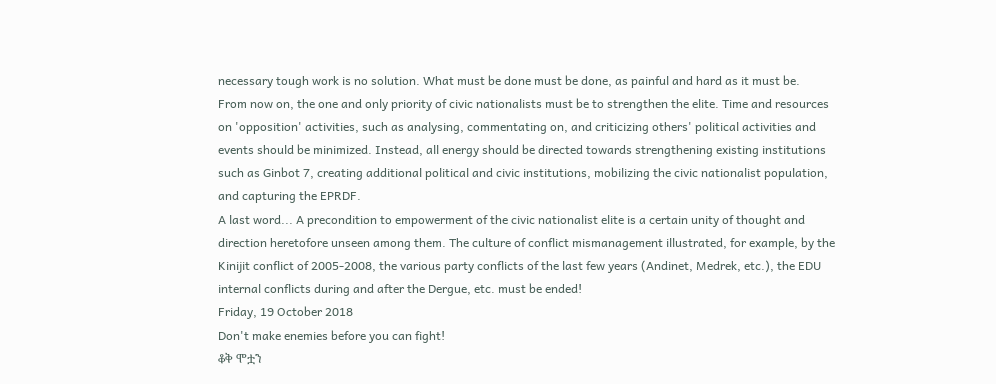necessary tough work is no solution. What must be done must be done, as painful and hard as it must be.
From now on, the one and only priority of civic nationalists must be to strengthen the elite. Time and resources on 'opposition' activities, such as analysing, commentating on, and criticizing others' political activities and events should be minimized. Instead, all energy should be directed towards strengthening existing institutions such as Ginbot 7, creating additional political and civic institutions, mobilizing the civic nationalist population, and capturing the EPRDF.
A last word... A precondition to empowerment of the civic nationalist elite is a certain unity of thought and direction heretofore unseen among them. The culture of conflict mismanagement illustrated, for example, by the Kinijit conflict of 2005-2008, the various party conflicts of the last few years (Andinet, Medrek, etc.), the EDU internal conflicts during and after the Dergue, etc. must be ended!
Friday, 19 October 2018
Don't make enemies before you can fight!
ቆቅ ሞቷን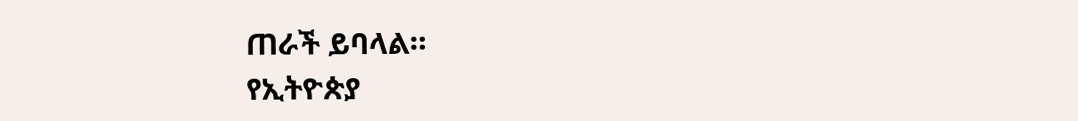ጠራች ይባላል።
የኢትዮጵያ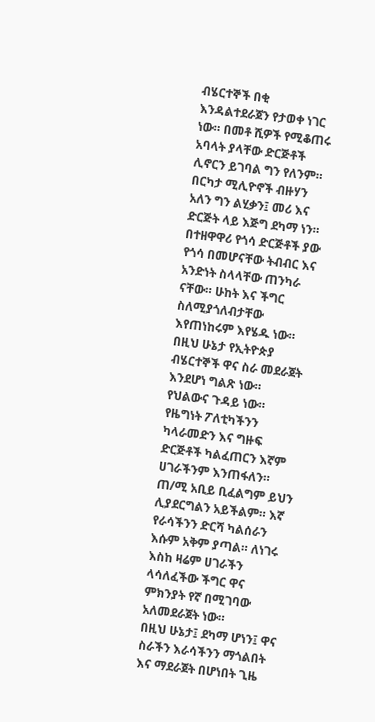ብሄርተኞች በቂ እንዳልተደራጀን የታወቀ ነገር ነው። በመቶ ሺዎች የሚቆጠሩ አባላት ያላቸው ድርጅቶች ሊኖርን ይገባል ግን የለንም። በርካታ ሚሊዮኖች ብዙሃን አለን ግን ልሂቃን፤ መሪ እና ድርጅት ላይ እጅግ ደካማ ነን።
በተዘዋዋሪ የጎሳ ድርጅቶች ያው የጎሳ በመሆናቸው ትብብር እና አንድነት ስላላቸው ጠንካራ ናቸው። ሁከት እና ችግር ስለሚያጎለብታቸው እየጠነከሩም እየሄዱ ነው።
በዚህ ሁኔታ የኢትዮጵያ ብሄርተኞች ዋና ስራ መደራጀት እንደሆነ ግልጽ ነው። የህልውና ጉዳይ ነው። የዜግነት ፖለቲካችንን ካላራመድን እና ግዙፍ ድርጅቶች ካልፈጠርን እኛም ሀገራችንም እንጠፋለን። ጠ/ሚ አቢይ ቢፈልግም ይህን ሊያደርግልን አይችልም። እኛ የራሳችንን ድርሻ ካልሰራን እሱም አቅም ያጣል። ለነገሩ እስከ ዛሬም ሀገራችን ላሳለፈችው ችግር ዋና ምክንያት የኛ በሚገባው አለመደራጀት ነው።
በዚህ ሁኔታ፤ ደካማ ሆነን፤ ዋና ስራችን እራሳችንን ማጎልበት እና ማደራጀት በሆነበት ጊዜ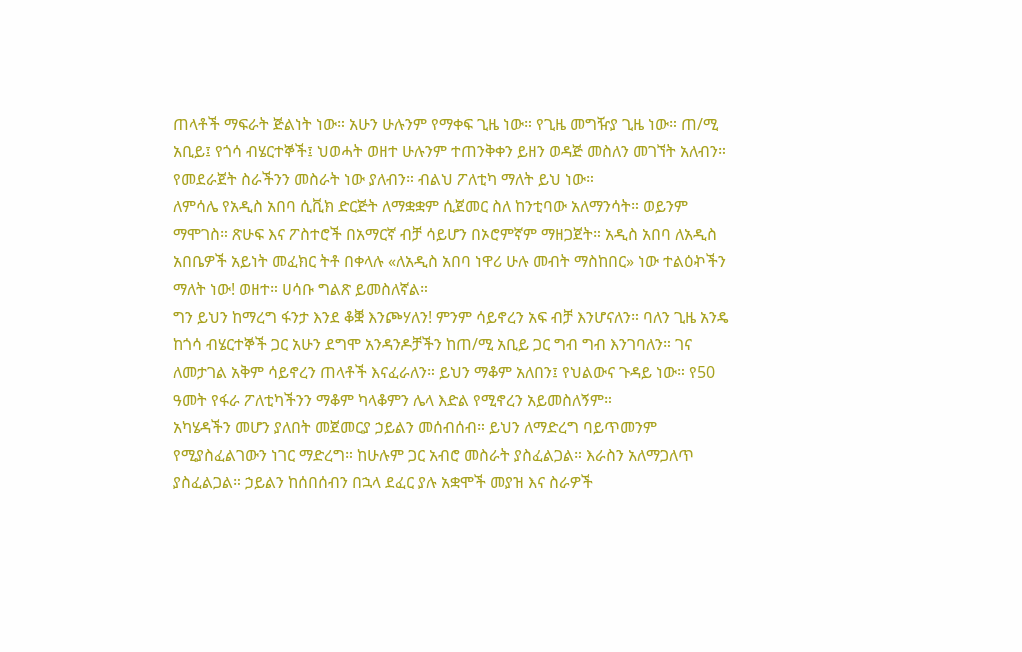ጠላቶች ማፍራት ጅልነት ነው። አሁን ሁሉንም የማቀፍ ጊዜ ነው። የጊዜ መግዥያ ጊዜ ነው። ጠ/ሚ አቢይ፤ የጎሳ ብሄርተኞች፤ ህወሓት ወዘተ ሁሉንም ተጠንቅቀን ይዘን ወዳጅ መስለን መገኘት አለብን። የመደራጀት ስራችንን መስራት ነው ያለብን። ብልህ ፖለቲካ ማለት ይህ ነው።
ለምሳሌ የአዲስ አበባ ሲቪክ ድርጅት ለማቋቋም ሲጀመር ስለ ከንቲባው አለማንሳት። ወይንም ማሞገስ። ጽሁፍ እና ፖስተሮች በአማርኛ ብቻ ሳይሆን በኦሮምኛም ማዘጋጀት። አዲስ አበባ ለአዲስ አበቤዎች አይነት መፈክር ትቶ በቀላሉ «ለአዲስ አበባ ነዋሪ ሁሉ መብት ማስከበር» ነው ተልዕኯችን ማለት ነው! ወዘተ። ሀሳቡ ግልጽ ይመስለኛል።
ግን ይህን ከማረግ ፋንታ እንደ ቆቛ እንጮሃለን! ምንም ሳይኖረን አፍ ብቻ እንሆናለን። ባለን ጊዜ አንዴ ከጎሳ ብሄርተኞች ጋር አሁን ደግሞ አንዳንዶቻችን ከጠ/ሚ አቢይ ጋር ግብ ግብ እንገባለን። ገና ለመታገል አቅም ሳይኖረን ጠላቶች እናፈራለን። ይህን ማቆም አለበን፤ የህልውና ጉዳይ ነው። የ50 ዓመት የፋራ ፖለቲካችንን ማቆም ካላቆምን ሌላ እድል የሚኖረን አይመስለኝም።
አካሄዳችን መሆን ያለበት መጀመርያ ኃይልን መሰብሰብ። ይህን ለማድረግ ባይጥመንም የሚያስፈልገውን ነገር ማድረግ። ከሁሉም ጋር አብሮ መስራት ያስፈልጋል። እራስን አለማጋለጥ ያስፈልጋል። ኃይልን ከሰበሰብን በኋላ ደፈር ያሉ አቋሞች መያዝ እና ስራዎች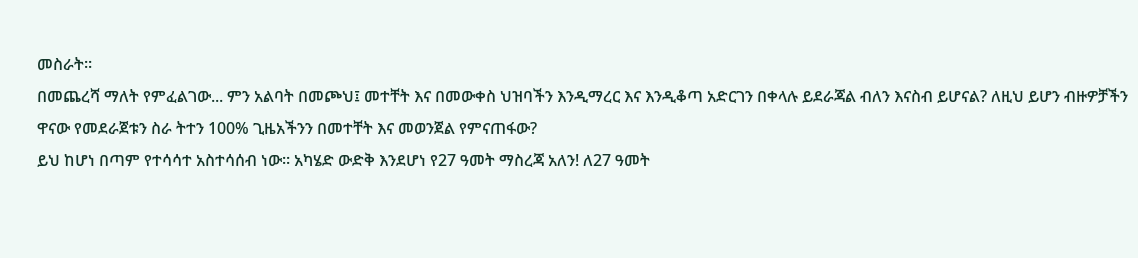መስራት።
በመጨረሻ ማለት የምፈልገው... ምን አልባት በመጮህ፤ መተቸት እና በመውቀስ ህዝባችን እንዲማረር እና እንዲቆጣ አድርገን በቀላሉ ይደራጃል ብለን እናስብ ይሆናል? ለዚህ ይሆን ብዙዎቻችን ዋናው የመደራጀቱን ስራ ትተን 100% ጊዜአችንን በመተቸት እና መወንጀል የምናጠፋው?
ይህ ከሆነ በጣም የተሳሳተ አስተሳሰብ ነው። አካሄድ ውድቅ እንደሆነ የ27 ዓመት ማስረጃ አለን! ለ27 ዓመት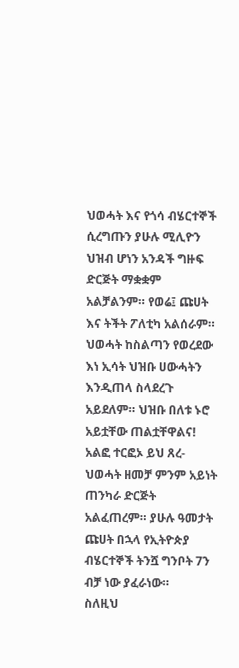ህወሓት እና የጎሳ ብሄርተኞች ሲረግጡን ያሁሉ ሚሊዮን ህዝብ ሆነን አንዳች ግዙፍ ድርጅት ማቋቋም አልቻልንም። የወሬ፤ ጩሀት እና ትችት ፖለቲካ አልሰራም።
ህወሓት ከስልጣን የወረደው እነ ኢሳት ህዝቡ ሀውሓትን እንዲጠላ ስላደረጉ አይደለም። ህዝቡ በለቱ ኑሮ አይቷቸው ጠልቷቸዋልና! አልፎ ተርፎኦ ይህ ጸረ-ህወሓት ዘመቻ ምንም አይነት ጠንካራ ድርጅት አልፈጠረም። ያሁሉ ዓመታት ጩሀት በኋላ የኢትዮጵያ ብሄርተኞች ትንሿ ግንቦት 7ን ብቻ ነው ያፈራነው።
ስለዚህ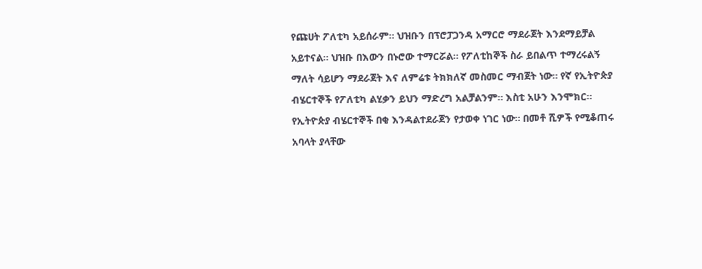የጩሀት ፖለቲካ አይሰራም። ህዝቡን በፕሮፓጋንዳ አማርሮ ማደራጀት እንደማይቻል አይተናል። ህዝቡ በእውን በኑሮው ተማርሯል። የፖለቲከኞች ስራ ይበልጥ ተማረሩልኝ ማለት ሳይሆን ማደራጀት እና ለምሬቱ ትክክለኛ መስመር ማብጀት ነው። የኛ የኢትዮጵያ ብሄርተኞች የፖለቲካ ልሂቃን ይህን ማድረግ አልቻልንም። እስቲ አሁን እንሞክር።
የኢትዮጵያ ብሄርተኞች በቂ እንዳልተደራጀን የታወቀ ነገር ነው። በመቶ ሺዎች የሚቆጠሩ አባላት ያላቸው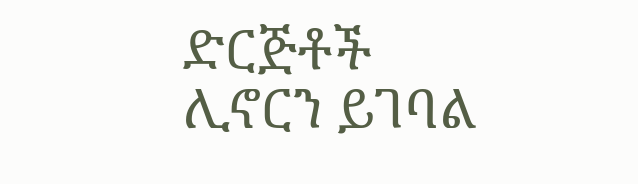ድርጅቶች ሊኖርን ይገባል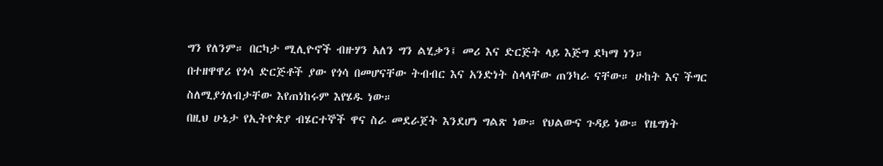ግን የለንም። በርካታ ሚሊዮኖች ብዙሃን አለን ግን ልሂቃን፤ መሪ እና ድርጅት ላይ እጅግ ደካማ ነን።
በተዘዋዋሪ የጎሳ ድርጅቶች ያው የጎሳ በመሆናቸው ትብብር እና አንድነት ስላላቸው ጠንካራ ናቸው። ሁከት እና ችግር ስለሚያጎለብታቸው እየጠነከሩም እየሄዱ ነው።
በዚህ ሁኔታ የኢትዮጵያ ብሄርተኞች ዋና ስራ መደራጀት እንደሆነ ግልጽ ነው። የህልውና ጉዳይ ነው። የዜግነት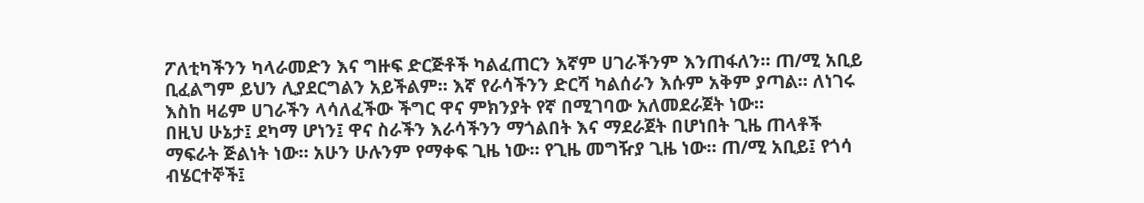ፖለቲካችንን ካላራመድን እና ግዙፍ ድርጅቶች ካልፈጠርን እኛም ሀገራችንም እንጠፋለን። ጠ/ሚ አቢይ ቢፈልግም ይህን ሊያደርግልን አይችልም። እኛ የራሳችንን ድርሻ ካልሰራን እሱም አቅም ያጣል። ለነገሩ እስከ ዛሬም ሀገራችን ላሳለፈችው ችግር ዋና ምክንያት የኛ በሚገባው አለመደራጀት ነው።
በዚህ ሁኔታ፤ ደካማ ሆነን፤ ዋና ስራችን እራሳችንን ማጎልበት እና ማደራጀት በሆነበት ጊዜ ጠላቶች ማፍራት ጅልነት ነው። አሁን ሁሉንም የማቀፍ ጊዜ ነው። የጊዜ መግዥያ ጊዜ ነው። ጠ/ሚ አቢይ፤ የጎሳ ብሄርተኞች፤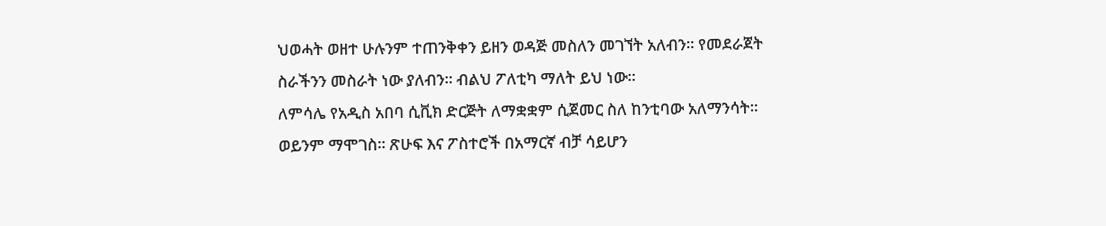ህወሓት ወዘተ ሁሉንም ተጠንቅቀን ይዘን ወዳጅ መስለን መገኘት አለብን። የመደራጀት ስራችንን መስራት ነው ያለብን። ብልህ ፖለቲካ ማለት ይህ ነው።
ለምሳሌ የአዲስ አበባ ሲቪክ ድርጅት ለማቋቋም ሲጀመር ስለ ከንቲባው አለማንሳት። ወይንም ማሞገስ። ጽሁፍ እና ፖስተሮች በአማርኛ ብቻ ሳይሆን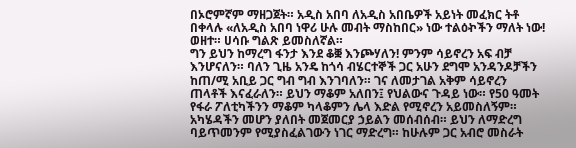በኦሮምኛም ማዘጋጀት። አዲስ አበባ ለአዲስ አበቤዎች አይነት መፈክር ትቶ በቀላሉ «ለአዲስ አበባ ነዋሪ ሁሉ መብት ማስከበር» ነው ተልዕኯችን ማለት ነው! ወዘተ። ሀሳቡ ግልጽ ይመስለኛል።
ግን ይህን ከማረግ ፋንታ እንደ ቆቛ እንጮሃለን! ምንም ሳይኖረን አፍ ብቻ እንሆናለን። ባለን ጊዜ አንዴ ከጎሳ ብሄርተኞች ጋር አሁን ደግሞ አንዳንዶቻችን ከጠ/ሚ አቢይ ጋር ግብ ግብ እንገባለን። ገና ለመታገል አቅም ሳይኖረን ጠላቶች እናፈራለን። ይህን ማቆም አለበን፤ የህልውና ጉዳይ ነው። የ50 ዓመት የፋራ ፖለቲካችንን ማቆም ካላቆምን ሌላ እድል የሚኖረን አይመስለኝም።
አካሄዳችን መሆን ያለበት መጀመርያ ኃይልን መሰብሰብ። ይህን ለማድረግ ባይጥመንም የሚያስፈልገውን ነገር ማድረግ። ከሁሉም ጋር አብሮ መስራት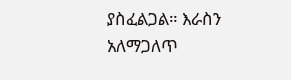ያስፈልጋል። እራስን አለማጋለጥ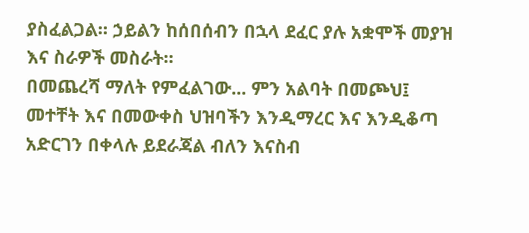ያስፈልጋል። ኃይልን ከሰበሰብን በኋላ ደፈር ያሉ አቋሞች መያዝ እና ስራዎች መስራት።
በመጨረሻ ማለት የምፈልገው... ምን አልባት በመጮህ፤ መተቸት እና በመውቀስ ህዝባችን እንዲማረር እና እንዲቆጣ አድርገን በቀላሉ ይደራጃል ብለን እናስብ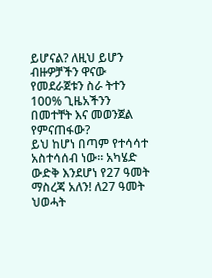ይሆናል? ለዚህ ይሆን ብዙዎቻችን ዋናው የመደራጀቱን ስራ ትተን 100% ጊዜአችንን በመተቸት እና መወንጀል የምናጠፋው?
ይህ ከሆነ በጣም የተሳሳተ አስተሳሰብ ነው። አካሄድ ውድቅ እንደሆነ የ27 ዓመት ማስረጃ አለን! ለ27 ዓመት ህወሓት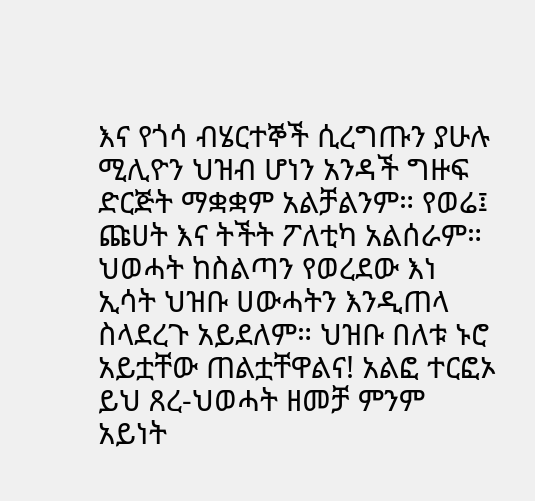እና የጎሳ ብሄርተኞች ሲረግጡን ያሁሉ ሚሊዮን ህዝብ ሆነን አንዳች ግዙፍ ድርጅት ማቋቋም አልቻልንም። የወሬ፤ ጩሀት እና ትችት ፖለቲካ አልሰራም።
ህወሓት ከስልጣን የወረደው እነ ኢሳት ህዝቡ ሀውሓትን እንዲጠላ ስላደረጉ አይደለም። ህዝቡ በለቱ ኑሮ አይቷቸው ጠልቷቸዋልና! አልፎ ተርፎኦ ይህ ጸረ-ህወሓት ዘመቻ ምንም አይነት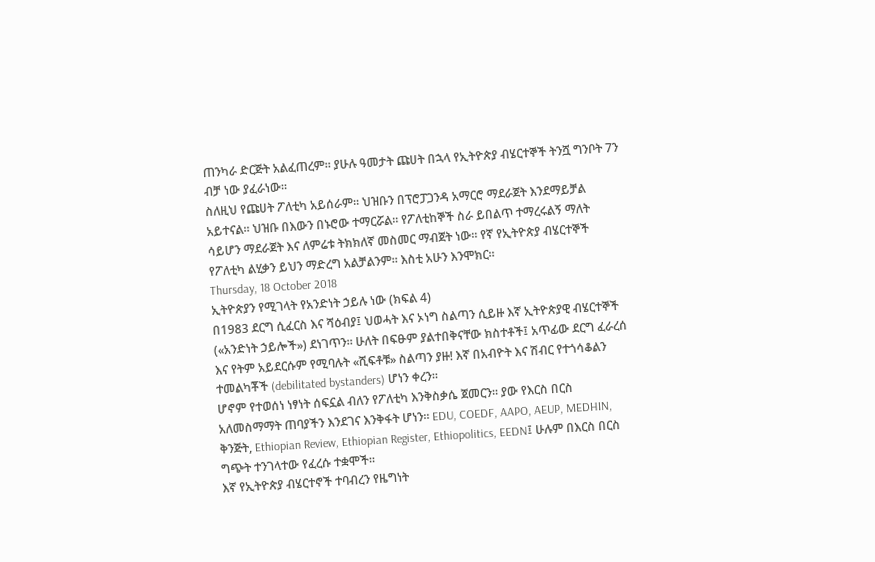ጠንካራ ድርጅት አልፈጠረም። ያሁሉ ዓመታት ጩሀት በኋላ የኢትዮጵያ ብሄርተኞች ትንሿ ግንቦት 7ን ብቻ ነው ያፈራነው።
ስለዚህ የጩሀት ፖለቲካ አይሰራም። ህዝቡን በፕሮፓጋንዳ አማርሮ ማደራጀት እንደማይቻል አይተናል። ህዝቡ በእውን በኑሮው ተማርሯል። የፖለቲከኞች ስራ ይበልጥ ተማረሩልኝ ማለት ሳይሆን ማደራጀት እና ለምሬቱ ትክክለኛ መስመር ማብጀት ነው። የኛ የኢትዮጵያ ብሄርተኞች የፖለቲካ ልሂቃን ይህን ማድረግ አልቻልንም። እስቲ አሁን እንሞክር።
Thursday, 18 October 2018
ኢትዮጵያን የሚገላት የአንድነት ኃይሉ ነው (ክፍል 4)
በ1983 ደርግ ሲፈርስ እና ሻዕብያ፤ ህወሓት እና ኦነግ ስልጣን ሲይዙ እኛ ኢትዮጵያዊ ብሄርተኞች («አንድነት ኃይሎች») ደነገጥን። ሁለት በፍፁም ያልተበቅናቸው ክስተቶች፤ አጥፊው ደርግ ፈራረሰ እና የትም አይደርሱም የሚባሉት «ሺፍቶቹ» ስልጣን ያዙ! እኛ በአብዮት እና ሽብር የተጎሳቆልን ተመልካቾች (debilitated bystanders) ሆነን ቀረን።
ሆኖም የተወሰነ ነፃነት ሰፍኗል ብለን የፖለቲካ እንቅስቃሴ ጀመርን። ያው የእርስ በርስ አለመስማማት ጠባያችን እንደገና እንቅፋት ሆነን። EDU, COEDF, AAPO, AEUP, MEDHIN, ቅንጅት, Ethiopian Review, Ethiopian Register, Ethiopolitics, EEDN፤ ሁሉም በእርስ በርስ ግጭት ተንገላተው የፈረሱ ተቋሞች።
እኛ የኢትዮጵያ ብሄርተኖች ተባብረን የዜግነት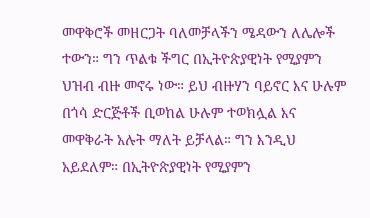መዋቅሮች መዘርጋት ባለመቻላችን ሜዳውን ለሌሎች ተውን። ግን ጥልቁ ችግር በኢትዮጵያዊነት የሚያምን ህዝብ ብዙ መኖሩ ነው። ይህ ብዙሃን ባይኖር እና ሁሉም በጎሳ ድርጅቶች ቢወከል ሁሉም ተወክሏል እና መዋቅራት አሉት ማለት ይቻላል። ግን እንዲህ አይደለም። በኢትዮጵያዊነት የሚያምን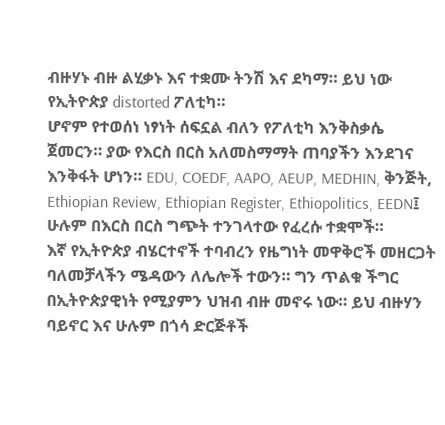ብዙሃኑ ብዙ ልሂቃኑ እና ተቋሙ ትንሽ እና ደካማ። ይህ ነው የኢትዮጵያ distorted ፖለቲካ።
ሆኖም የተወሰነ ነፃነት ሰፍኗል ብለን የፖለቲካ እንቅስቃሴ ጀመርን። ያው የእርስ በርስ አለመስማማት ጠባያችን እንደገና እንቅፋት ሆነን። EDU, COEDF, AAPO, AEUP, MEDHIN, ቅንጅት, Ethiopian Review, Ethiopian Register, Ethiopolitics, EEDN፤ ሁሉም በእርስ በርስ ግጭት ተንገላተው የፈረሱ ተቋሞች።
እኛ የኢትዮጵያ ብሄርተኖች ተባብረን የዜግነት መዋቅሮች መዘርጋት ባለመቻላችን ሜዳውን ለሌሎች ተውን። ግን ጥልቁ ችግር በኢትዮጵያዊነት የሚያምን ህዝብ ብዙ መኖሩ ነው። ይህ ብዙሃን ባይኖር እና ሁሉም በጎሳ ድርጅቶች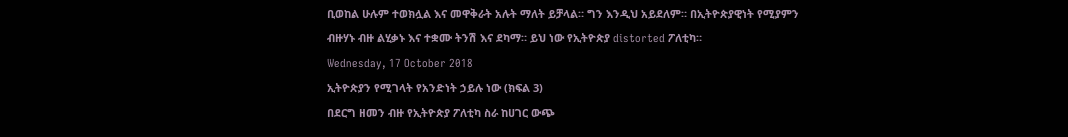ቢወከል ሁሉም ተወክሏል እና መዋቅራት አሉት ማለት ይቻላል። ግን እንዲህ አይደለም። በኢትዮጵያዊነት የሚያምን ብዙሃኑ ብዙ ልሂቃኑ እና ተቋሙ ትንሽ እና ደካማ። ይህ ነው የኢትዮጵያ distorted ፖለቲካ።
Wednesday, 17 October 2018
ኢትዮጵያን የሚገላት የአንድነት ኃይሉ ነው (ክፍል 3)
በደርግ ዘመን ብዙ የኢትዮጵያ ፖለቲካ ስራ ከሀገር ውጭ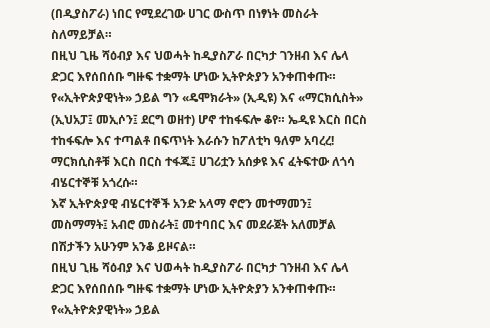(በዲያስፖራ) ነበር የሚደረገው ሀገር ውስጥ በነፃነት መስራት ስለማይቻል።
በዚህ ጊዜ ሻዕብያ እና ህወሓት ከዲያስፖራ በርካታ ገንዘብ እና ሌላ ድጋር እየሰበሰቡ ግዙፍ ተቋማት ሆነው ኢትዮጵያን አንቀጠቀጡ።
የ«ኢትዮጵያዊነት» ኃይል ግን «ዴሞክራት» (ኢዲዩ) እና «ማርክሲስት» (ኢህአፓ፤ መኢሶን፤ ደርግ ወዘተ) ሆኖ ተከፋፍሎ ቆየ። ኤዲዩ እርስ በርስ ተከፋፍሎ እና ተጣልቶ በፍጥነት እራሱን ከፖለቲካ ዓለም አባረረ! ማርክሲስቶቹ እርስ በርስ ተፋጁ፤ ሀገሪቷን አሰቃዩ እና ፈትፍተው ለጎሳ ብሄርተኞቹ አጎረሱ።
እኛ ኢትዮጵያዊ ብሄርተኞች አንድ አላማ ኖሮን መተማመን፤ መስማማት፤ አብሮ መስራት፤ መተባበር እና መደራጀት አለመቻል በሽታችን አሁንም አንቆ ይዞናል።
በዚህ ጊዜ ሻዕብያ እና ህወሓት ከዲያስፖራ በርካታ ገንዘብ እና ሌላ ድጋር እየሰበሰቡ ግዙፍ ተቋማት ሆነው ኢትዮጵያን አንቀጠቀጡ።
የ«ኢትዮጵያዊነት» ኃይል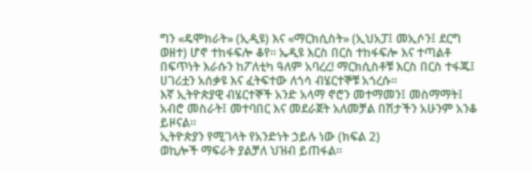ግን «ዴሞክራት» (ኢዲዩ) እና «ማርክሲስት» (ኢህአፓ፤ መኢሶን፤ ደርግ ወዘተ) ሆኖ ተከፋፍሎ ቆየ። ኤዲዩ እርስ በርስ ተከፋፍሎ እና ተጣልቶ በፍጥነት እራሱን ከፖለቲካ ዓለም አባረረ! ማርክሲስቶቹ እርስ በርስ ተፋጁ፤ ሀገሪቷን አሰቃዩ እና ፈትፍተው ለጎሳ ብሄርተኞቹ አጎረሱ።
እኛ ኢትዮጵያዊ ብሄርተኞች አንድ አላማ ኖሮን መተማመን፤ መስማማት፤ አብሮ መስራት፤ መተባበር እና መደራጀት አለመቻል በሽታችን አሁንም አንቆ ይዞናል።
ኢትዮጵያን የሚገላት የአንድነት ኃይሉ ነው (ክፍል 2)
ወኪሎች ማፍራት ያልቻለ ህዝብ ይጠፋል።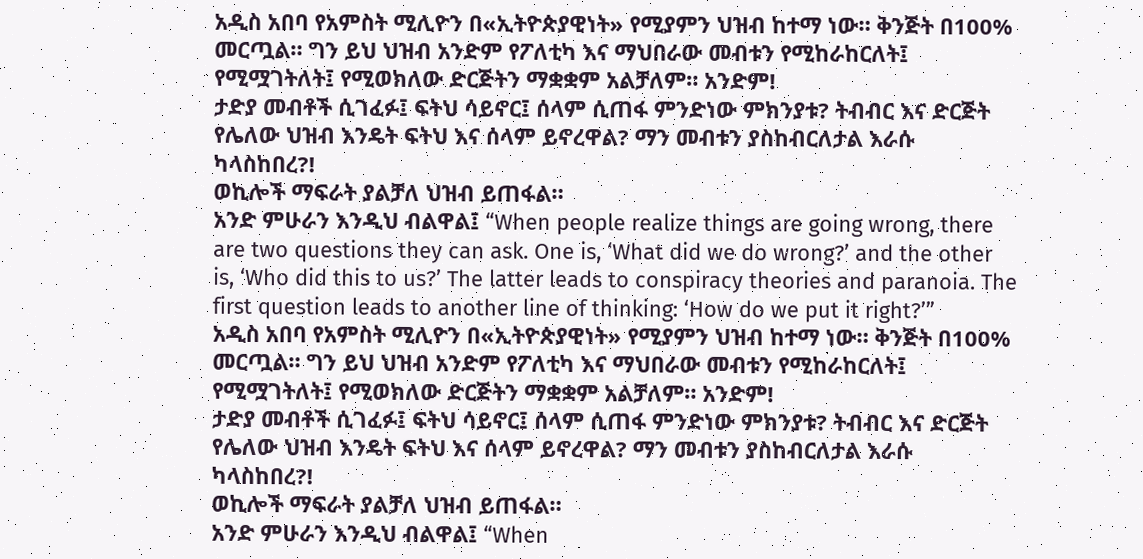አዲስ አበባ የአምስት ሚሊዮን በ«ኢትዮጵያዊነት» የሚያምን ህዝብ ከተማ ነው። ቅንጅት በ100% መርጧል። ግን ይህ ህዝብ አንድም የፖለቲካ እና ማህበራው መብቱን የሚከራከርለት፤ የሚሟገትለት፤ የሚወክለው ድርጅትን ማቋቋም አልቻለም። አንድም!
ታድያ መብቶች ሲገፈፉ፤ ፍትህ ሳይኖር፤ ሰላም ሲጠፋ ምንድነው ምክንያቱ? ትብብር እና ድርጅት የሌለው ህዝብ እንዴት ፍትህ እና ሰላም ይኖረዋል? ማን መብቱን ያስከብርለታል እራሱ ካላስከበረ?!
ወኪሎች ማፍራት ያልቻለ ህዝብ ይጠፋል።
አንድ ምሁራን እንዲህ ብልዋል፤ “When people realize things are going wrong, there are two questions they can ask. One is, ‘What did we do wrong?’ and the other is, ‘Who did this to us?’ The latter leads to conspiracy theories and paranoia. The first question leads to another line of thinking: ‘How do we put it right?’”
አዲስ አበባ የአምስት ሚሊዮን በ«ኢትዮጵያዊነት» የሚያምን ህዝብ ከተማ ነው። ቅንጅት በ100% መርጧል። ግን ይህ ህዝብ አንድም የፖለቲካ እና ማህበራው መብቱን የሚከራከርለት፤ የሚሟገትለት፤ የሚወክለው ድርጅትን ማቋቋም አልቻለም። አንድም!
ታድያ መብቶች ሲገፈፉ፤ ፍትህ ሳይኖር፤ ሰላም ሲጠፋ ምንድነው ምክንያቱ? ትብብር እና ድርጅት የሌለው ህዝብ እንዴት ፍትህ እና ሰላም ይኖረዋል? ማን መብቱን ያስከብርለታል እራሱ ካላስከበረ?!
ወኪሎች ማፍራት ያልቻለ ህዝብ ይጠፋል።
አንድ ምሁራን እንዲህ ብልዋል፤ “When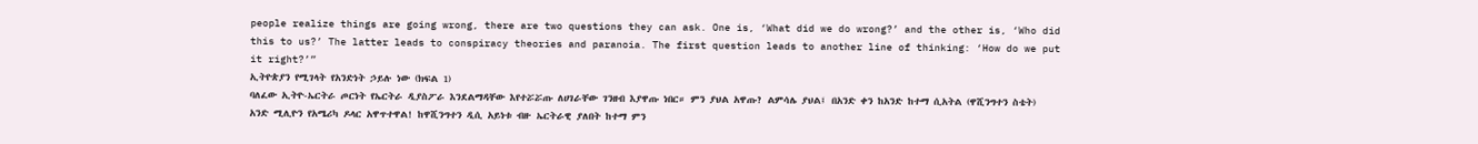people realize things are going wrong, there are two questions they can ask. One is, ‘What did we do wrong?’ and the other is, ‘Who did this to us?’ The latter leads to conspiracy theories and paranoia. The first question leads to another line of thinking: ‘How do we put it right?’”
ኢትዮጵያን የሚገላት የአንድነት ኃይሉ ነው (ክፍል 1)
ባለፈው ኢትዮ-ኤርትራ ጦርነት የኤርትራ ዲያስፖራ እንደልማዳቸው እየተሯሯጡ ለሀገራቸው ገንዘብ እያዋጡ ነበር። ምን ያህል አዋጡ? ልምሳሌ ያህል፤ በአንድ ቀን ከአንድ ከተማ ሲአትል (ዋሺንግተን ስቴት) አንድ ሚሊዮን የአሜሪካ ዶላር አዋጥተዋል! ከዋሺንግተን ዲሲ አይነቱ ብዙ ኤርትራዊ ያለበት ከተማ ምን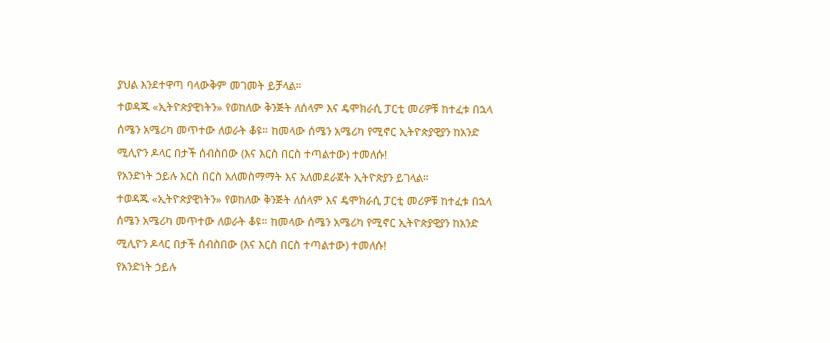ያህል እንደተዋጣ ባላውቅም መገመት ይቻላል።
ተወዳጁ «ኢትዮጵያዊነትን» የወከለው ቅንጅት ለሰላም እና ዴሞክራሲ ፓርቲ መሪዎቹ ከተፈቱ በኋላ ሰሜን አሜሪካ መጥተው ለወራት ቆዩ። ከመላው ሰሜን አሜሪካ የሚኖር ኢትዮጵያዊያን ከአንድ ሚሊዮን ዶላር በታች ሰብስበው (እና እርስ በርስ ተጣልተው) ተመለሱ!
የአንድነት ኃይሉ እርስ በርስ አለመስማማት እና አለመደራጀት ኢትዮጵያን ይገላል።
ተወዳጁ «ኢትዮጵያዊነትን» የወከለው ቅንጅት ለሰላም እና ዴሞክራሲ ፓርቲ መሪዎቹ ከተፈቱ በኋላ ሰሜን አሜሪካ መጥተው ለወራት ቆዩ። ከመላው ሰሜን አሜሪካ የሚኖር ኢትዮጵያዊያን ከአንድ ሚሊዮን ዶላር በታች ሰብስበው (እና እርስ በርስ ተጣልተው) ተመለሱ!
የአንድነት ኃይሉ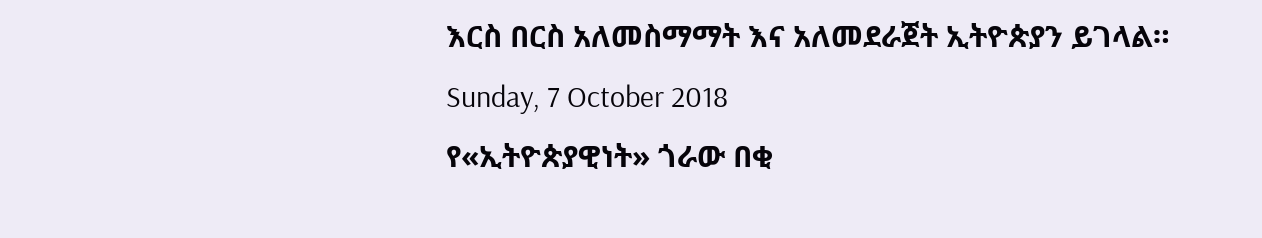እርስ በርስ አለመስማማት እና አለመደራጀት ኢትዮጵያን ይገላል።
Sunday, 7 October 2018
የ«ኢትዮጵያዊነት» ጎራው በቂ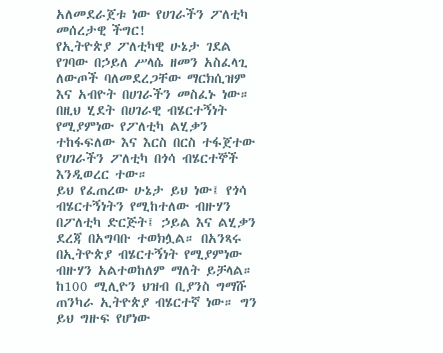አለመደራጀቱ ነው የሀገራችን ፖለቲካ መሰረታዊ ችግር!
የኢትዮጵያ ፖለቲካዊ ሁኔታ ገደል የገባው በኃይለ ሥላሴ ዘመን አስፈላጊ ለውጦች ባለመደረጋቸው ማርክሲዝም እና አብዮት በሀገራችን መስፈኑ ነው። በዚህ ሂደት በሀገራዊ ብሄርተኝነት የሚያምነው የፖለቲካ ልሂቃን ተከፋፍለው እና እርስ በርስ ተፋጀተው የሀገራችን ፖለቲካ በጎሳ ብሄርተኞች እንዲወረር ተው።
ይህ የፈጠረው ሁኔታ ይህ ነው፤ የጎሳ ብሄርተኝነትን የሚከተለው ብዙሃን በፖለቲካ ድርጅት፤ ኃይል እና ልሂቃን ደረጃ በአግባቡ ተወክሏል። በአንጻሩ በኢትዮጵያ ብሄርተኝነት የሚያምነው ብዙሃን አልተወከለም ማለት ይቻላል። ከ100 ሚሊዮን ህዝብ ቢያንስ ግማሹ ጠንካራ ኢትዮጵያ ብሄርተኛ ነው። ግን ይህ ግዙፍ የሆነው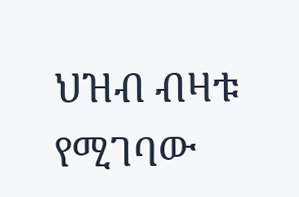ህዝብ ብዛቱ የሚገባው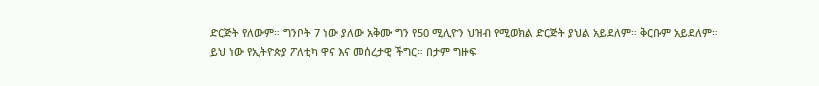ድርጅት የለውም። ግንቦት 7 ነው ያለው አቅሙ ግን የ50 ሚሊዮን ህዝብ የሚወክል ድርጅት ያህል አይደለም። ቅርቡም አይደለም።
ይህ ነው የኢትዮጵያ ፖለቲካ ዋና እና መሰረታዊ ችግር። በታም ግዙፍ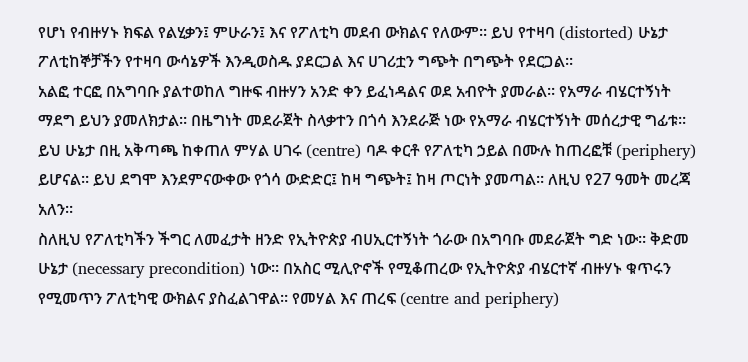የሆነ የብዙሃኑ ክፍል የልሂቃን፤ ምሁራን፤ እና የፖለቲካ መደብ ውክልና የለውም። ይህ የተዛባ (distorted) ሁኔታ ፖለቲከኞቻችን የተዛባ ውሳኔዎች እንዲወስዱ ያደርጋል እና ሀገሪቷን ግጭት በግጭት የደርጋል።
አልፎ ተርፎ በአግባቡ ያልተወከለ ግዙፍ ብዙሃን አንድ ቀን ይፈነዳልና ወደ አብዮት ያመራል። የአማራ ብሄርተኝነት ማደግ ይህን ያመለክታል። በዜግነት መደራጀት ስላቃተን በጎሳ እንደራጅ ነው የአማራ ብሄርተኝነት መሰረታዊ ግፊቱ። ይህ ሁኔታ በዚ አቅጣጫ ከቀጠለ ምሃል ሀገሩ (centre) ባዶ ቀርቶ የፖለቲካ ኃይል በሙሉ ከጠረፎቹ (periphery) ይሆናል። ይህ ደግሞ እንደምናውቀው የጎሳ ውድድር፤ ከዛ ግጭት፤ ከዛ ጦርነት ያመጣል። ለዚህ የ27 ዓመት መረጃ አለን።
ስለዚህ የፖለቲካችን ችግር ለመፈታት ዘንድ የኢትዮጵያ ብሀኢርተኝነት ጎራው በአግባቡ መደራጀት ግድ ነው። ቅድመ ሁኔታ (necessary precondition) ነው። በአስር ሚሊዮኖች የሚቆጠረው የኢትዮጵያ ብሄርተኛ ብዙሃኑ ቁጥሩን የሚመጥን ፖለቲካዊ ውክልና ያስፈልገዋል። የመሃል እና ጠረፍ (centre and periphery)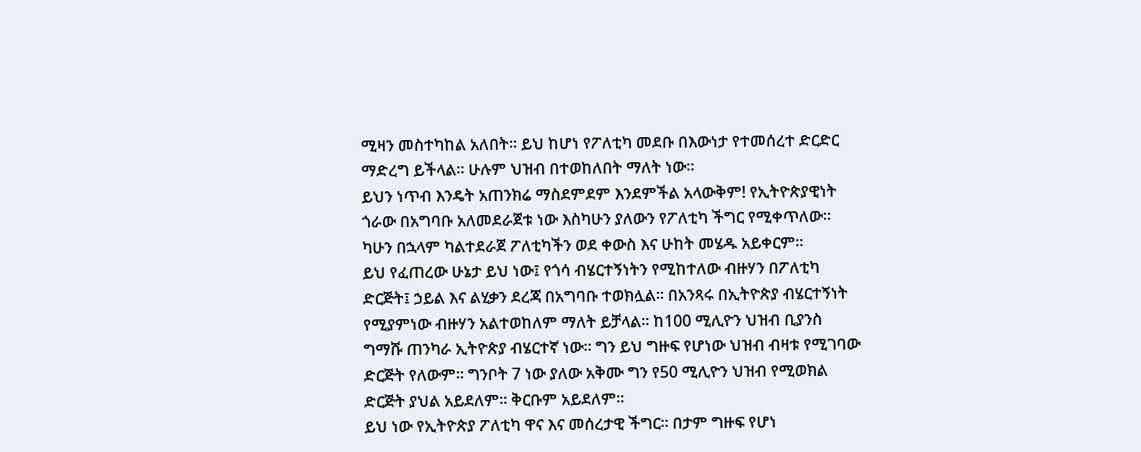ሚዛን መስተካከል አለበት። ይህ ከሆነ የፖለቲካ መደቡ በእውነታ የተመሰረተ ድርድር ማድረግ ይችላል። ሁሉም ህዝብ በተወከለበት ማለት ነው።
ይህን ነጥብ እንዴት አጠንክሬ ማስደምደም እንደምችል አላውቅም! የኢትዮጵያዊነት ጎራው በአግባቡ አለመደራጀቱ ነው እስካሁን ያለውን የፖለቲካ ችግር የሚቀጥለው። ካሁን በኋላም ካልተደራጀ ፖለቲካችን ወደ ቀውስ እና ሁከት መሄዱ አይቀርም።
ይህ የፈጠረው ሁኔታ ይህ ነው፤ የጎሳ ብሄርተኝነትን የሚከተለው ብዙሃን በፖለቲካ ድርጅት፤ ኃይል እና ልሂቃን ደረጃ በአግባቡ ተወክሏል። በአንጻሩ በኢትዮጵያ ብሄርተኝነት የሚያምነው ብዙሃን አልተወከለም ማለት ይቻላል። ከ100 ሚሊዮን ህዝብ ቢያንስ ግማሹ ጠንካራ ኢትዮጵያ ብሄርተኛ ነው። ግን ይህ ግዙፍ የሆነው ህዝብ ብዛቱ የሚገባው ድርጅት የለውም። ግንቦት 7 ነው ያለው አቅሙ ግን የ50 ሚሊዮን ህዝብ የሚወክል ድርጅት ያህል አይደለም። ቅርቡም አይደለም።
ይህ ነው የኢትዮጵያ ፖለቲካ ዋና እና መሰረታዊ ችግር። በታም ግዙፍ የሆነ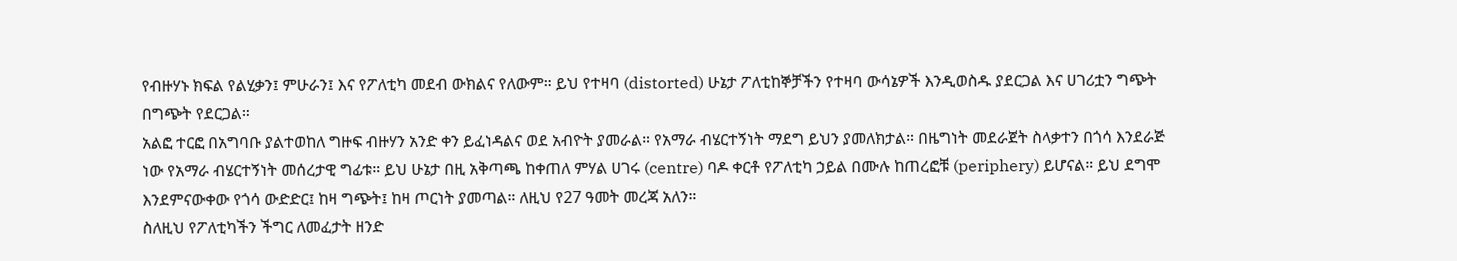የብዙሃኑ ክፍል የልሂቃን፤ ምሁራን፤ እና የፖለቲካ መደብ ውክልና የለውም። ይህ የተዛባ (distorted) ሁኔታ ፖለቲከኞቻችን የተዛባ ውሳኔዎች እንዲወስዱ ያደርጋል እና ሀገሪቷን ግጭት በግጭት የደርጋል።
አልፎ ተርፎ በአግባቡ ያልተወከለ ግዙፍ ብዙሃን አንድ ቀን ይፈነዳልና ወደ አብዮት ያመራል። የአማራ ብሄርተኝነት ማደግ ይህን ያመለክታል። በዜግነት መደራጀት ስላቃተን በጎሳ እንደራጅ ነው የአማራ ብሄርተኝነት መሰረታዊ ግፊቱ። ይህ ሁኔታ በዚ አቅጣጫ ከቀጠለ ምሃል ሀገሩ (centre) ባዶ ቀርቶ የፖለቲካ ኃይል በሙሉ ከጠረፎቹ (periphery) ይሆናል። ይህ ደግሞ እንደምናውቀው የጎሳ ውድድር፤ ከዛ ግጭት፤ ከዛ ጦርነት ያመጣል። ለዚህ የ27 ዓመት መረጃ አለን።
ስለዚህ የፖለቲካችን ችግር ለመፈታት ዘንድ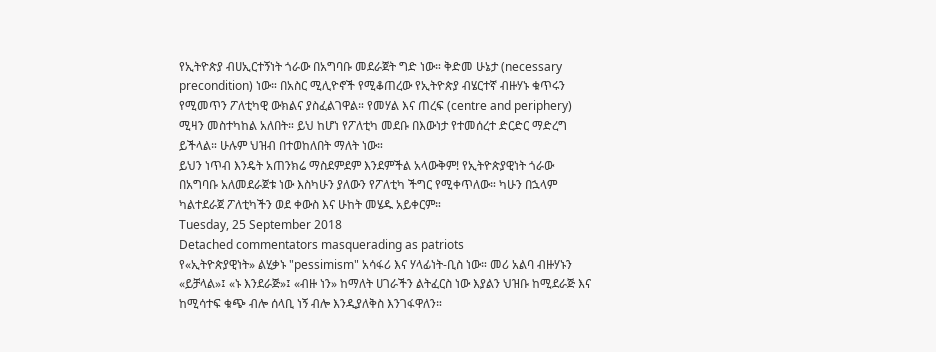የኢትዮጵያ ብሀኢርተኝነት ጎራው በአግባቡ መደራጀት ግድ ነው። ቅድመ ሁኔታ (necessary precondition) ነው። በአስር ሚሊዮኖች የሚቆጠረው የኢትዮጵያ ብሄርተኛ ብዙሃኑ ቁጥሩን የሚመጥን ፖለቲካዊ ውክልና ያስፈልገዋል። የመሃል እና ጠረፍ (centre and periphery) ሚዛን መስተካከል አለበት። ይህ ከሆነ የፖለቲካ መደቡ በእውነታ የተመሰረተ ድርድር ማድረግ ይችላል። ሁሉም ህዝብ በተወከለበት ማለት ነው።
ይህን ነጥብ እንዴት አጠንክሬ ማስደምደም እንደምችል አላውቅም! የኢትዮጵያዊነት ጎራው በአግባቡ አለመደራጀቱ ነው እስካሁን ያለውን የፖለቲካ ችግር የሚቀጥለው። ካሁን በኋላም ካልተደራጀ ፖለቲካችን ወደ ቀውስ እና ሁከት መሄዱ አይቀርም።
Tuesday, 25 September 2018
Detached commentators masquerading as patriots
የ«ኢትዮጵያዊነት» ልሂቃኑ "pessimism" አሳፋሪ እና ሃላፊነት-ቢስ ነው። መሪ አልባ ብዙሃኑን «ይቻላል»፤ «ኑ እንደራጅ»፤ «ብዙ ነን» ከማለት ሀገራችን ልትፈርስ ነው እያልን ህዝቡ ከሚደራጅ እና ከሚሳተፍ ቁጭ ብሎ ሰላቢ ነኝ ብሎ እንዲያለቅስ እንገፋዋለን።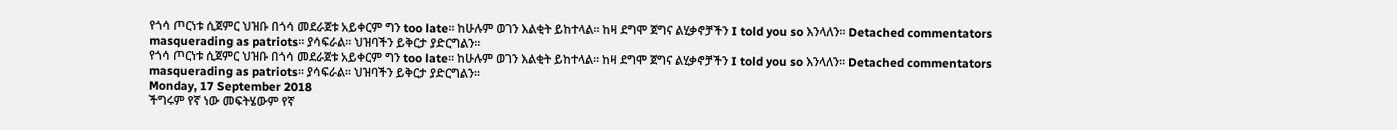የጎሳ ጦርነቱ ሲጀምር ህዝቡ በጎሳ መደራጀቱ አይቀርም ግን too late። ከሁሉም ወገን እልቂት ይከተላል። ከዛ ደግሞ ጀግና ልሂቃኖቻችን I told you so እንላለን። Detached commentators masquerading as patriots። ያሳፍራል። ህዝባችን ይቅርታ ያድርግልን።
የጎሳ ጦርነቱ ሲጀምር ህዝቡ በጎሳ መደራጀቱ አይቀርም ግን too late። ከሁሉም ወገን እልቂት ይከተላል። ከዛ ደግሞ ጀግና ልሂቃኖቻችን I told you so እንላለን። Detached commentators masquerading as patriots። ያሳፍራል። ህዝባችን ይቅርታ ያድርግልን።
Monday, 17 September 2018
ችግሩም የኛ ነው መፍትሄውም የኛ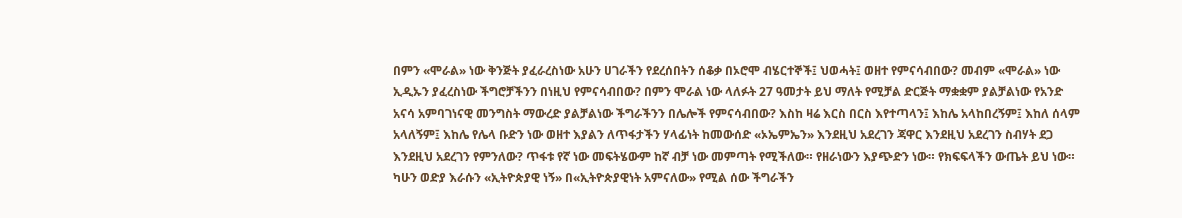በምን «ሞራል» ነው ቅንጅት ያፈራረስነው አሁን ሀገራችን የደረሰበትን ሰቆቃ በኦሮሞ ብሄርተኞች፤ ህወሓት፤ ወዘተ የምናሳብበው? መብም «ሞራል» ነው ኢዲኡን ያፈረስነው ችግሮቻችንን በነዚህ የምናሳብበው? በምን ሞራል ነው ላለፉት 27 ዓመታት ይህ ማለት የሚቻል ድርጅት ማቋቋም ያልቻልነው የአንድ አናሳ አምባገነናዊ መንግስት ማውረድ ያልቻልነው ችግራችንን በሌሎች የምናሳብበው? እስከ ዛሬ እርስ በርስ እየተጣላን፤ እከሌ አላከበረኝም፤ እከለ ሰላም አላለኝም፤ እከሌ የሌላ ቡድን ነው ወዘተ እያልን ለጥፋታችን ሃላፊነት ከመውሰድ «ኦኤምኤን» እንደዚህ አደረገን ጃዋር እንደዚህ አደረገን ስብሃት ደጋ እንደዚህ አደረገን የምንለው? ጥፋቱ የኛ ነው መፍትሄውም ከኛ ብቻ ነው መምጣት የሚችለው። የዘራነውን እያጭድን ነው። የክፍፍላችን ውጤት ይህ ነው።
ካሁን ወድያ እራሱን «ኢትዮጵያዊ ነኝ» በ«ኢትዮጵያዊነት አምናለው» የሚል ሰው ችግራችን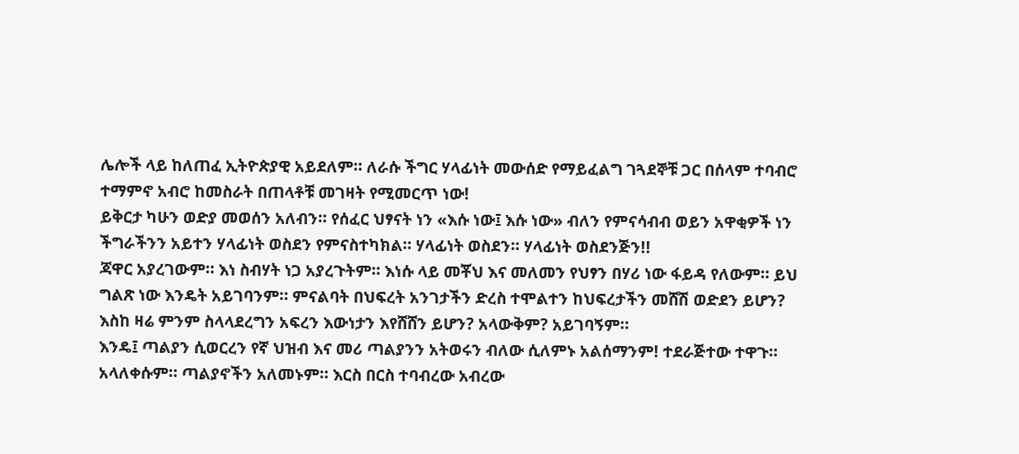ሌሎች ላይ ከለጠፈ ኢትዮጵያዊ አይደለም። ለራሱ ችግር ሃላፊነት መውሰድ የማይፈልግ ገጓደኞቹ ጋር በሰላም ተባብሮ ተማምኖ አብሮ ከመስራት በጠላቶቹ መገዛት የሚመርጥ ነው!
ይቅርታ ካሁን ወድያ መወሰን አለብን። የሰፈር ህፃናት ነን «እሱ ነው፤ እሱ ነው» ብለን የምናሳብብ ወይን አዋቂዎች ነን ችግራችንን አይተን ሃላፊነት ወስደን የምናስተካክል። ሃላፊነት ወስደን። ሃላፊነት ወስደንጅን!!
ጃዋር አያረገውም። እነ ስብሃት ነጋ አያረጉትም። እነሱ ላይ መቾህ እና መለመን የህፃን በሃሪ ነው ፋይዳ የለውም። ይህ ግልጽ ነው እንዴት አይገባንም። ምናልባት በህፍረት አንገታችን ድረስ ተሞልተን ከህፍረታችን መሸሽ ወድደን ይሆን? እስከ ዛሬ ምንም ስላላደረግን አፍረን እውነታን እየሸሸን ይሆን? አላውቅም? አይገባኝም።
እንዴ፤ ጣልያን ሲወርረን የኛ ህዝብ እና መሪ ጣልያንን አትወሩን ብለው ሲለምኑ አልሰማንም! ተደራጅተው ተዋጉ። አላለቀሱም። ጣልያኖችን አለመኑም። እርስ በርስ ተባብረው አብረው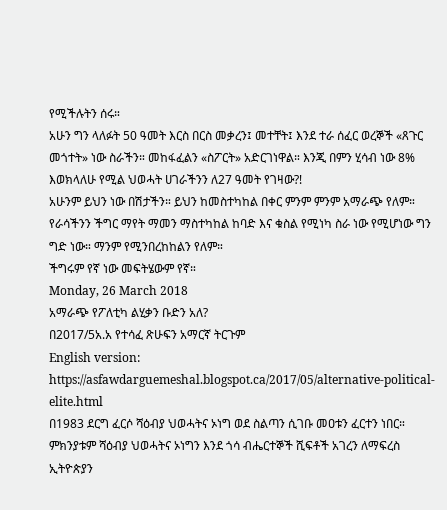የሚችሉትን ሰሩ።
አሁን ግን ላለፉት 50 ዓመት እርስ በርስ መቃረን፤ መተቸት፤ እንደ ተራ ሰፈር ወረኞች «ጸጉር መጎተት» ነው ስራችን። መከፋፈልን «ስፖርት» አድርገነዋል። እንጂ በምን ሂሳብ ነው 8% እወክላለሁ የሚል ህወሓት ሀገራችንን ለ27 ዓመት የገዛው?!
አሁንም ይህን ነው በሽታችን። ይህን ከመስተካከል በቀር ምንም ምንም አማራጭ የለም። የራሳችንን ችግር ማየት ማመን ማስተካከል ከባድ እና ቁስል የሚነካ ስራ ነው የሚሆነው ግን ግድ ነው። ማንም የሚንበረከከልን የለም።
ችግሩም የኛ ነው መፍትሄውም የኛ።
Monday, 26 March 2018
አማራጭ የፖለቲካ ልሂቃን ቡድን አለ?
በ2017/5አ.አ የተሳፈ ጽሁፍን አማርኛ ትርጉም
English version: https://asfawdarguemeshal.blogspot.ca/2017/05/alternative-political-elite.html
በ1983 ደርግ ፈርሶ ሻዕብያ ህወሓትና ኦነግ ወደ ስልጣን ሲገቡ መዐቱን ፈርተን ነበር። ምክንያቱም ሻዕብያ ህወሓትና ኦነግን እንደ ጎሳ ብሔርተኞች ሺፍቶች አገረን ለማፍረስ ኢትዮጵያን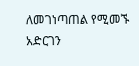ለመገነጣጠል የሚመኙ አድርገን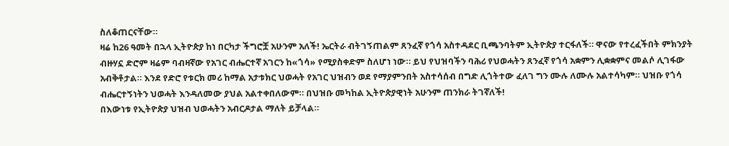ስለቆጠርናቸው።
ዛሬ ከ26 ዓመት በኋላ ኢትዮጵያ ከነ በርካታ ችግሮቿ አሁንም አለች! ኤርትራ ብትገኝጠልም ጸንፈኛ የጎሳ አስተዳደር ቢጫንባትም ኢትዮጵያ ተርፋለች። ዋናው የተረፈችበት ምክንያት ብዙሃኗ ድሮም ዛሬም ባብዛኛው የአገር ብሔርተኛ አገርን ከ«ጎሳ» የሚያስቀድም ስለሆነ ነው። ይህ የህዝባችን ባሕሪ የህወሓትን ጸንፈኛ የጎሳ አቋምን ሊቋቋምና መልሶ ሊገፋው አብቅቶታል። እንደ የድሮ የቱርክ መሪ ከማል አታቱክር ህወሓት የአገር ህዝብን ወደ የማያምንበት አስተሳሰብ በግድ ሊጎትተው ፈለገ ግን ሙሉ ለሙሉ አልተሳካም። ህዝቡ የጎሳ ብሔርተኝነትን ህወሓት እንዳለመው ያህል አልተቀበለውም። በህዝቡ መካከል ኢትዮጵያዊነት አሁንም ጠንክራ ትገኛለች!
በእውነቱ የኢትዮጵያ ህዝብ ህወሓትን አብርዶታል ማለት ይቻላል።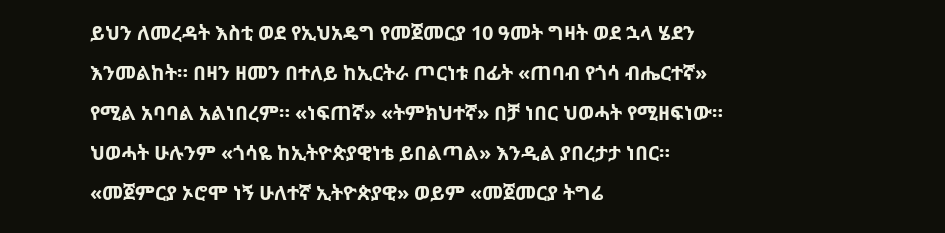ይህን ለመረዳት እስቲ ወደ የኢህአዴግ የመጀመርያ 10 ዓመት ግዛት ወደ ኋላ ሄደን እንመልከት። በዛን ዘመን በተለይ ከኢርትራ ጦርነቱ በፊት «ጠባብ የጎሳ ብሔርተኛ» የሚል አባባል አልነበረም። «ነፍጠኛ» «ትምክህተኛ» በቻ ነበር ህወሓት የሚዘፍነው። ህወሓት ሁሉንም «ጎሳዬ ከኢትዮጵያዊነቴ ይበልጣል» እንዲል ያበረታታ ነበር። «መጀምርያ ኦሮሞ ነኝ ሁለተኛ ኢትዮጵያዊ» ወይም «መጀመርያ ትግሬ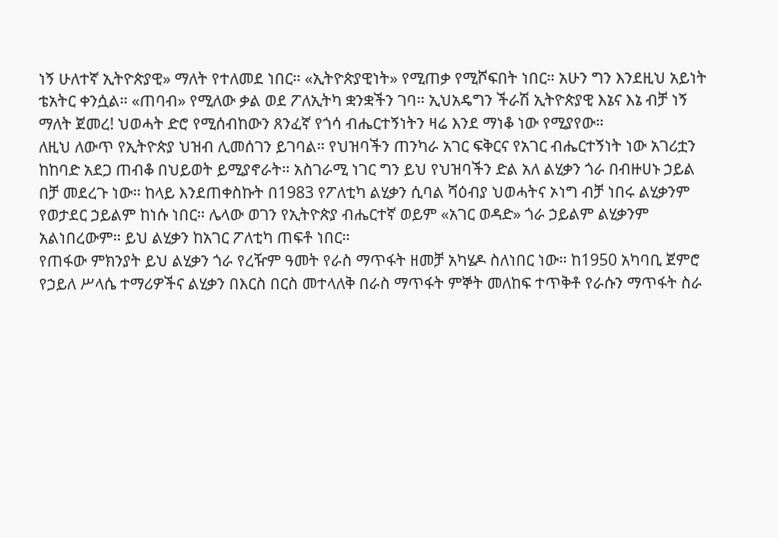ነኝ ሁለተኛ ኢትዮጵያዊ» ማለት የተለመደ ነበር። «ኢትዮጵያዊነት» የሚጠቃ የሚሾፍበት ነበር። አሁን ግን እንደዚህ አይነት ቴአትር ቀንሷል። «ጠባብ» የሚለው ቃል ወደ ፖለኢትካ ቋንቋችን ገባ። ኢህአዴግን ችራሽ ኢትዮጵያዊ እኔና እኔ ብቻ ነኝ ማለት ጀመረ! ህወሓት ድሮ የሚሰብከውን ጸንፈኛ የጎሳ ብሔርተኝነትን ዛሬ እንደ ማነቆ ነው የሚያየው።
ለዚህ ለውጥ የኢትዮጵያ ህዝብ ሊመሰገን ይገባል። የህዝባችን ጠንካራ አገር ፍቅርና የአገር ብሔርተኝነት ነው አገሪቷን ከከባድ አደጋ ጠብቆ በህይወት ይሚያኖራት። አስገራሚ ነገር ግን ይህ የህዝባችን ድል አለ ልሂቃን ጎራ በብዙሀኑ ኃይል በቻ መደረጉ ነው። ከላይ እንደጠቀስኩት በ1983 የፖለቲካ ልሂቃን ሲባል ሻዕብያ ህወሓትና ኦነግ ብቻ ነበሩ ልሂቃንም የወታደር ኃይልም ከነሱ ነበር። ሌላው ወገን የኢትዮጵያ ብሔርተኛ ወይም «አገር ወዳድ» ጎራ ኃይልም ልሂቃንም አልነበረውም። ይህ ልሂቃን ከአገር ፖለቲካ ጠፍቶ ነበር።
የጠፋው ምክንያት ይህ ልሂቃን ጎራ የረዥም ዓመት የራስ ማጥፋት ዘመቻ አካሄዶ ስለነበር ነው። ከ1950 አካባቢ ጀምሮ የኃይለ ሥላሴ ተማሪዎችና ልሂቃን በእርስ በርስ መተላለቅ በራስ ማጥፋት ምኞት መለከፍ ተጥቅቶ የራሱን ማጥፋት ስራ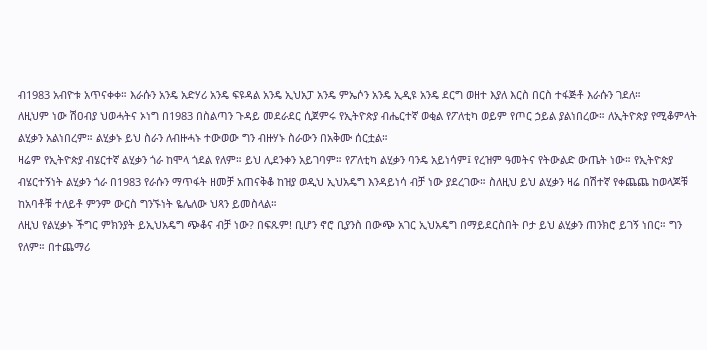ብ1983 አብዮቱ አጥናቀቀ። እራሱን አንዴ አድሃሪ አንዴ ፍዩዳል አንዴ ኢህአፓ አንዴ ምኤሶን አንዴ ኢዲዩ አንዴ ደርግ ወዘተ እያለ እርስ በርስ ተፋጅቶ እራሱን ገደለ።
ለዚህም ነው ሽዐብያ ህወሓትና ኦነግ በ1983 በስልጣን ጉዳይ መደራደር ሲጀምሩ የኢትዮጵያ ብሔርተኛ ወቂል የፖለቲካ ወይም የጦር ኃይል ያልነበረው። ለኢትዮጵያ የሚቆምላት ልሂቃን አልነበረም። ልሂቃኑ ይህ ስራን ለብዙሓኑ ተውወው ግን ብዙሃኑ ስራውን በአቅሙ ሰርቷል።
ዛሬም የኢትዮጵያ ብሄርተኛ ልሂቃን ጎራ ከሞላ ጎደል የለም። ይህ ሊደንቀን አይገባም። የፖለቲካ ልሂቃን ባንዴ አይነሳም፤ የረዝም ዓመትና የትውልድ ውጤት ነው። የኢትዮጵያ ብሄርተኝነት ልሂቃን ጎራ በ1983 የራሱን ማጥፋት ዘመቻ አጠናቅቆ ከዝያ ወዲህ ኢህአዴግ እንዳይነሳ ብቻ ነው ያደረገው። ስለዚህ ይህ ልሂቃን ዛሬ በሽተኛ የቀጨጨ ከወላጆቹ ከአባቶቹ ተለይቶ ምንም ውርስ ግንኙነት ዬሌለው ህጻን ይመስላል።
ለዚህ የልሂቃኑ ችግር ምክንያት ይኢህአዴግ ጭቆና ብቻ ነው? በፍጹም! ቢሆን ኖሮ ቢያንስ በውጭ አገር ኢህአዴግ በማይደርስበት ቦታ ይህ ልሂቃን ጠንክሮ ይገኝ ነበር። ግን የለም። በተጨማሪ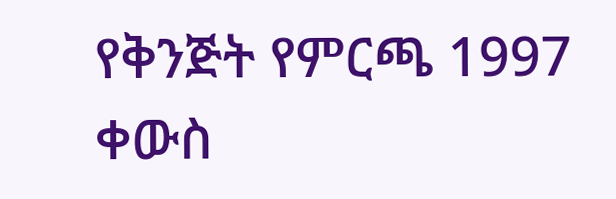የቅንጅት የምርጫ 1997 ቀውስ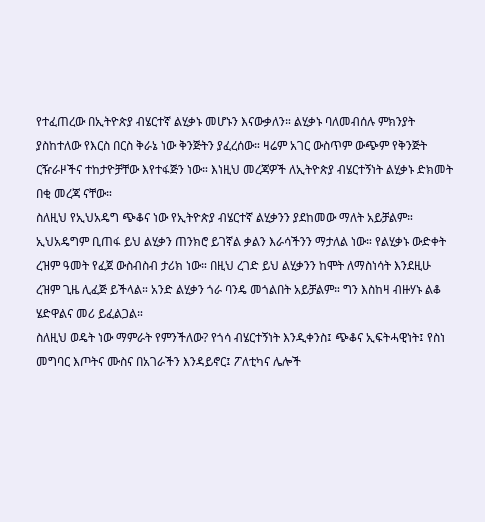የተፈጠረው በኢትዮጵያ ብሄርተኛ ልሂቃኑ መሆኑን እናውቃለን። ልሂቃኑ ባለመብሰሉ ምክንያት ያስከተለው የእርስ በርስ ቅራኔ ነው ቅንጅትን ያፈረሰው። ዛሬም አገር ውስጥም ውጭም የቅንጅት ርዥራዞችና ተከታዮቻቸው እየተፋጅን ነው። እነዚህ መረጃዎች ለኢትዮጵያ ብሄርተኝነት ልሂቃኑ ድክመት በቂ መረጃ ናቸው።
ስለዚህ የኢህአዴግ ጭቆና ነው የኢትዮጵያ ብሄርተኛ ልሂቃንን ያደከመው ማለት አይቻልም። ኢህአዴግም ቢጠፋ ይህ ልሂቃን ጠንክሮ ይገኛል ቃልን እራሳችንን ማታለል ነው። የልሂቃኑ ውድቀት ረዝም ዓመት የፈጀ ውስብስብ ታሪክ ነው። በዚህ ረገድ ይህ ልሂቃንን ከሞት ለማስነሳት እንደዚሁ ረዝም ጊዜ ሊፈጅ ይችላል። አንድ ልሂቃን ጎራ ባንዴ መጎልበት አይቻልም። ግን እስከዛ ብዙሃኑ ልቆ ሄድዋልና መሪ ይፈልጋል።
ስለዚህ ወዴት ነው ማምራት የምንችለው? የጎሳ ብሄርተኝነት እንዲቀንስ፤ ጭቆና ኢፍትሓዊነት፤ የስነ መግባር እጦትና ሙስና በአገራችን እንዳይኖር፤ ፖለቲካና ሌሎች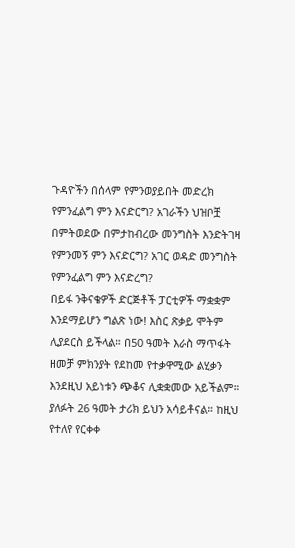ጉዳዮችን በሰላም የምንወያይበት መድረክ የምንፈልግ ምን እናድርግ? አገራችን ህዝቦቿ በምትወደው በምታከብረው መንግስት እንድትገዛ የምንመኝ ምን እናድርግ? አገር ወዳድ መንግስት የምንፈልግ ምን እናድረግ?
በይፋ ንቅናቄዎች ድርጅቶች ፓርቲዎች ማቋቋም እንደማይሆን ግልጽ ነው! እስር ጽቃይ ሞትም ሊያደርስ ይችላል። በ50 ዓመት እራስ ማጥፋት ዘመቻ ምክንያት የደከመ የተቃዋሚው ልሂቃን እንደዚህ አይነቱን ጭቆና ሊቋቋመው አይችልም። ያለፉት 26 ዓመት ታሪክ ይህን አሳይቶናል። ከዚህ የተለየ የርቀቀ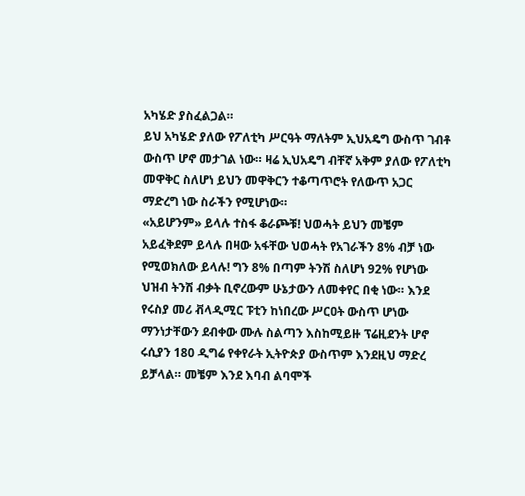አካሄድ ያስፈልጋል።
ይህ አካሄድ ያለው የፖለቲካ ሥርዓት ማለትም ኢህአዴግ ውስጥ ገብቶ ውስጥ ሆኖ መታገል ነው። ዛሬ ኢህአዴግ ብቸኛ አቅም ያለው የፖለቲካ መዋቅር ስለሆነ ይህን መዋቅርን ተቆጣጥሮት የለውጥ አጋር ማድረግ ነው ስራችን የሚሆነው።
«አይሆንም» ይላሉ ተስፋ ቆራጮቹ! ህወሓት ይህን መቼም አይፈቅደም ይላሉ በዛው አፋቸው ህወሓት የአገራችን 8% ብቻ ነው የሚወክለው ይላሉ! ግን 8% በጣም ትንሽ ስለሆነ 92% የሆነው ህዝብ ትንሽ ብቃት ቢኖረውም ሁኔታውን ለመቀየር በቂ ነው። እንደ የሩስያ መሪ ቭላዲሚር ፑቲን ከነበረው ሥርዐት ውስጥ ሆነው ማንነታቸውን ደብቀው ሙሉ ስልጣን እስከሚይዙ ፕሬዚደንት ሆኖ ሩሲያን 180 ዲግሬ የቀየራት ኢትዮጵያ ውስጥም እንደዚህ ማድረ ይቻላል። መቼም እንደ እባብ ልባሞች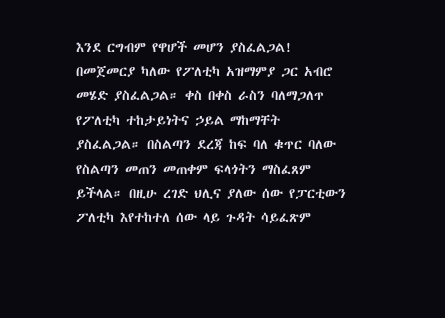እንደ ርግብም የዋሆች መሆን ያስፈልጋል! በመጀመርያ ካለው የፖለቲካ አዝማምያ ጋር አብሮ መሄድ ያስፈልጋል። ቀስ በቀስ ራስን ባለማጋለጥ የፖለቲካ ተከታይነትና ኃይል ማከማቸት ያስፈልጋል። በስልጣን ደረጃ ከፍ ባለ ቁጥር ባለው የስልጣን መጠን መጠቀም ፍላጎትን ማስፈጸም ይችላል። በዚሁ ረገድ ህሊና ያለው ሰው የፓርቲውን ፖለቲካ እየተከተለ ሰው ላይ ጉዳት ሳይፈጽም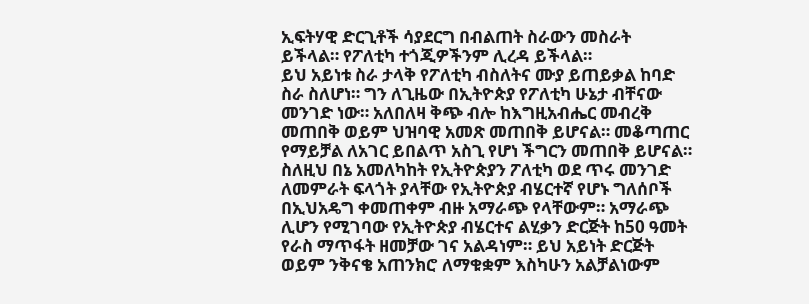ኢፍትሃዊ ድርጊቶች ሳያደርግ በብልጠት ስራውን መስራት ይችላል። የፖለቲካ ተጎጂዎችንም ሊረዳ ይችላል።
ይህ አይነቱ ስራ ታላቅ የፖለቲካ ብስለትና ሙያ ይጠይቃል ከባድ ስራ ስለሆነ። ግን ለጊዜው በኢትዮጵያ የፖለቲካ ሁኔታ ብቸናው መንገድ ነው። አለበለዛ ቅጭ ብሎ ከእግዚአብሔር መብረቅ መጠበቅ ወይም ህዝባዊ አመጽ መጠበቅ ይሆናል። መቆጣጠር የማይቻል ለአገር ይበልጥ አስጊ የሆነ ችግርን መጠበቅ ይሆናል።
ስለዚህ በኔ አመለካከት የኢትዮጵያን ፖለቲካ ወደ ጥሩ መንገድ ለመምራት ፍላጎት ያላቸው የኢትዮጵያ ብሄርተኛ የሆኑ ግለሰቦች በኢህአዴግ ቀመጠቀም ብዙ አማራጭ የላቸውም። አማራጭ ሊሆን የሚገባው የኢትዮጵያ ብሄርተና ልሂቃን ድርጅት ከ50 ዓመት የራስ ማጥፋት ዘመቻው ገና አልዳነም። ይህ አይነት ድርጅት ወይም ንቅናቄ አጠንክሮ ለማቁቋም እስካሁን አልቻልነውም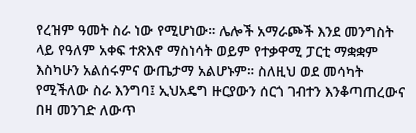የረዝም ዓመት ስራ ነው የሚሆነው። ሌሎች አማራጮች እንደ መንግስት ላይ የዓለም አቀፍ ተጽእኖ ማስነሳት ወይም የተቃዋሚ ፓርቲ ማቋቋም እስካሁን አልሰሩምና ውጤታማ አልሆኑም። ስለዚህ ወደ መሳካት የሚችለው ስራ እንግባ፤ ኢህአዴግ ዙርያውን ሰርጎ ገብተን እንቆጣጠረውና በዛ መንገድ ለውጥ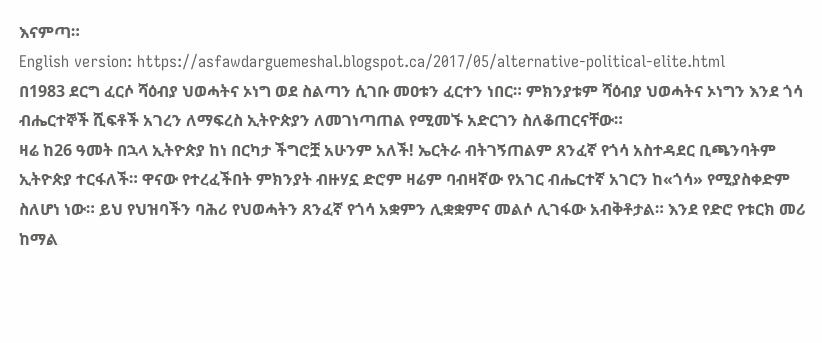እናምጣ።
English version: https://asfawdarguemeshal.blogspot.ca/2017/05/alternative-political-elite.html
በ1983 ደርግ ፈርሶ ሻዕብያ ህወሓትና ኦነግ ወደ ስልጣን ሲገቡ መዐቱን ፈርተን ነበር። ምክንያቱም ሻዕብያ ህወሓትና ኦነግን እንደ ጎሳ ብሔርተኞች ሺፍቶች አገረን ለማፍረስ ኢትዮጵያን ለመገነጣጠል የሚመኙ አድርገን ስለቆጠርናቸው።
ዛሬ ከ26 ዓመት በኋላ ኢትዮጵያ ከነ በርካታ ችግሮቿ አሁንም አለች! ኤርትራ ብትገኝጠልም ጸንፈኛ የጎሳ አስተዳደር ቢጫንባትም ኢትዮጵያ ተርፋለች። ዋናው የተረፈችበት ምክንያት ብዙሃኗ ድሮም ዛሬም ባብዛኛው የአገር ብሔርተኛ አገርን ከ«ጎሳ» የሚያስቀድም ስለሆነ ነው። ይህ የህዝባችን ባሕሪ የህወሓትን ጸንፈኛ የጎሳ አቋምን ሊቋቋምና መልሶ ሊገፋው አብቅቶታል። እንደ የድሮ የቱርክ መሪ ከማል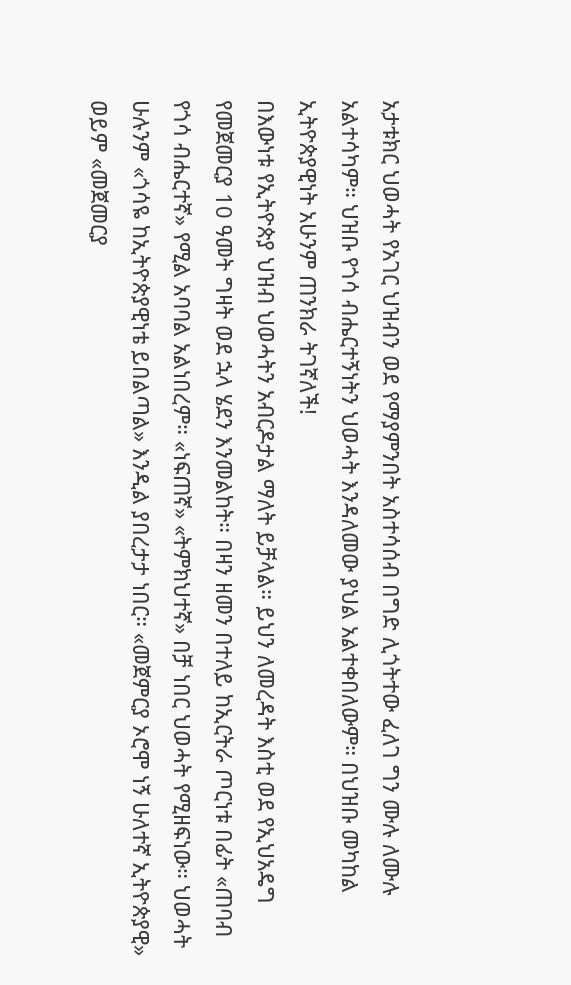አታቱክር ህወሓት የአገር ህዝብን ወደ የማያምንበት አስተሳሰብ በግድ ሊጎትተው ፈለገ ግን ሙሉ ለሙሉ አልተሳካም። ህዝቡ የጎሳ ብሔርተኝነትን ህወሓት እንዳለመው ያህል አልተቀበለውም። በህዝቡ መካከል ኢትዮጵያዊነት አሁንም ጠንክራ ትገኛለች!
በእውነቱ የኢትዮጵያ ህዝብ ህወሓትን አብርዶታል ማለት ይቻላል። ይህን ለመረዳት እስቲ ወደ የኢህአዴግ የመጀመርያ 10 ዓመት ግዛት ወደ ኋላ ሄደን እንመልከት። በዛን ዘመን በተለይ ከኢርትራ ጦርነቱ በፊት «ጠባብ የጎሳ ብሔርተኛ» የሚል አባባል አልነበረም። «ነፍጠኛ» «ትምክህተኛ» በቻ ነበር ህወሓት የሚዘፍነው። ህወሓት ሁሉንም «ጎሳዬ ከኢትዮጵያዊነቴ ይበልጣል» እንዲል ያበረታታ ነበር። «መጀምርያ ኦሮሞ ነኝ ሁለተኛ ኢትዮጵያዊ» ወይም «መጀመርያ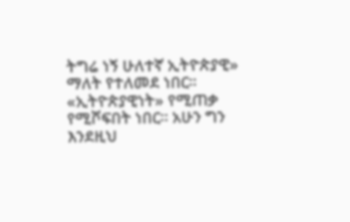ትግሬ ነኝ ሁለተኛ ኢትዮጵያዊ» ማለት የተለመደ ነበር። «ኢትዮጵያዊነት» የሚጠቃ የሚሾፍበት ነበር። አሁን ግን እንደዚህ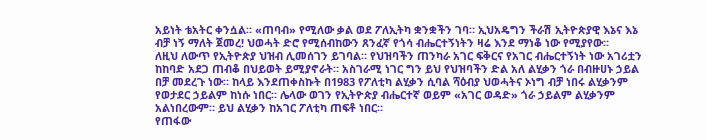አይነት ቴአትር ቀንሷል። «ጠባብ» የሚለው ቃል ወደ ፖለኢትካ ቋንቋችን ገባ። ኢህአዴግን ችራሽ ኢትዮጵያዊ እኔና እኔ ብቻ ነኝ ማለት ጀመረ! ህወሓት ድሮ የሚሰብከውን ጸንፈኛ የጎሳ ብሔርተኝነትን ዛሬ እንደ ማነቆ ነው የሚያየው።
ለዚህ ለውጥ የኢትዮጵያ ህዝብ ሊመሰገን ይገባል። የህዝባችን ጠንካራ አገር ፍቅርና የአገር ብሔርተኝነት ነው አገሪቷን ከከባድ አደጋ ጠብቆ በህይወት ይሚያኖራት። አስገራሚ ነገር ግን ይህ የህዝባችን ድል አለ ልሂቃን ጎራ በብዙሀኑ ኃይል በቻ መደረጉ ነው። ከላይ እንደጠቀስኩት በ1983 የፖለቲካ ልሂቃን ሲባል ሻዕብያ ህወሓትና ኦነግ ብቻ ነበሩ ልሂቃንም የወታደር ኃይልም ከነሱ ነበር። ሌላው ወገን የኢትዮጵያ ብሔርተኛ ወይም «አገር ወዳድ» ጎራ ኃይልም ልሂቃንም አልነበረውም። ይህ ልሂቃን ከአገር ፖለቲካ ጠፍቶ ነበር።
የጠፋው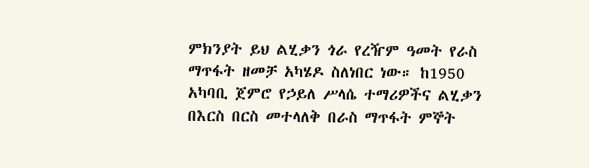ምክንያት ይህ ልሂቃን ጎራ የረዥም ዓመት የራስ ማጥፋት ዘመቻ አካሄዶ ስለነበር ነው። ከ1950 አካባቢ ጀምሮ የኃይለ ሥላሴ ተማሪዎችና ልሂቃን በእርስ በርስ መተላለቅ በራስ ማጥፋት ምኞት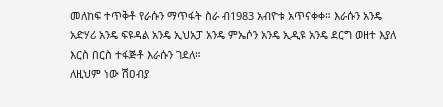መለከፍ ተጥቅቶ የራሱን ማጥፋት ስራ ብ1983 አብዮቱ አጥናቀቀ። እራሱን አንዴ አድሃሪ አንዴ ፍዩዳል አንዴ ኢህአፓ አንዴ ምኤሶን አንዴ ኢዲዩ አንዴ ደርግ ወዘተ እያለ እርስ በርስ ተፋጅቶ እራሱን ገደለ።
ለዚህም ነው ሽዐብያ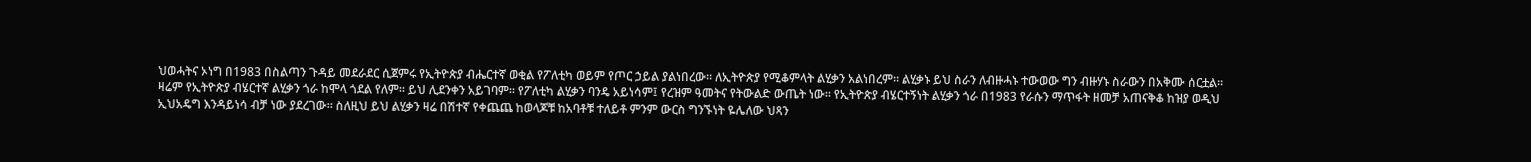ህወሓትና ኦነግ በ1983 በስልጣን ጉዳይ መደራደር ሲጀምሩ የኢትዮጵያ ብሔርተኛ ወቂል የፖለቲካ ወይም የጦር ኃይል ያልነበረው። ለኢትዮጵያ የሚቆምላት ልሂቃን አልነበረም። ልሂቃኑ ይህ ስራን ለብዙሓኑ ተውወው ግን ብዙሃኑ ስራውን በአቅሙ ሰርቷል።
ዛሬም የኢትዮጵያ ብሄርተኛ ልሂቃን ጎራ ከሞላ ጎደል የለም። ይህ ሊደንቀን አይገባም። የፖለቲካ ልሂቃን ባንዴ አይነሳም፤ የረዝም ዓመትና የትውልድ ውጤት ነው። የኢትዮጵያ ብሄርተኝነት ልሂቃን ጎራ በ1983 የራሱን ማጥፋት ዘመቻ አጠናቅቆ ከዝያ ወዲህ ኢህአዴግ እንዳይነሳ ብቻ ነው ያደረገው። ስለዚህ ይህ ልሂቃን ዛሬ በሽተኛ የቀጨጨ ከወላጆቹ ከአባቶቹ ተለይቶ ምንም ውርስ ግንኙነት ዬሌለው ህጻን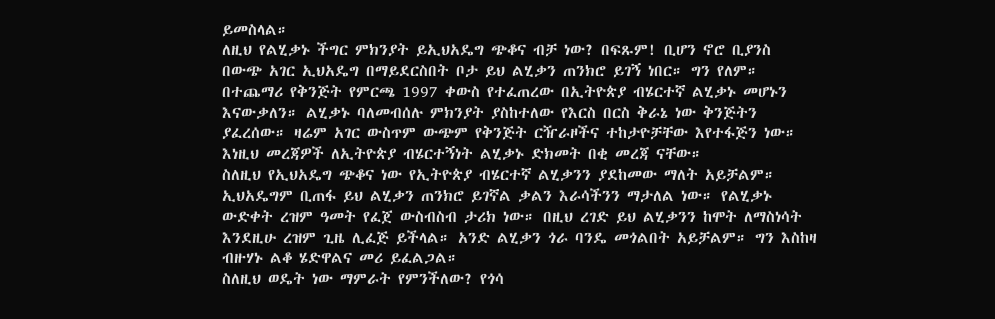ይመስላል።
ለዚህ የልሂቃኑ ችግር ምክንያት ይኢህአዴግ ጭቆና ብቻ ነው? በፍጹም! ቢሆን ኖሮ ቢያንስ በውጭ አገር ኢህአዴግ በማይደርስበት ቦታ ይህ ልሂቃን ጠንክሮ ይገኝ ነበር። ግን የለም። በተጨማሪ የቅንጅት የምርጫ 1997 ቀውስ የተፈጠረው በኢትዮጵያ ብሄርተኛ ልሂቃኑ መሆኑን እናውቃለን። ልሂቃኑ ባለመብሰሉ ምክንያት ያስከተለው የእርስ በርስ ቅራኔ ነው ቅንጅትን ያፈረሰው። ዛሬም አገር ውስጥም ውጭም የቅንጅት ርዥራዞችና ተከታዮቻቸው እየተፋጅን ነው። እነዚህ መረጃዎች ለኢትዮጵያ ብሄርተኝነት ልሂቃኑ ድክመት በቂ መረጃ ናቸው።
ስለዚህ የኢህአዴግ ጭቆና ነው የኢትዮጵያ ብሄርተኛ ልሂቃንን ያደከመው ማለት አይቻልም። ኢህአዴግም ቢጠፋ ይህ ልሂቃን ጠንክሮ ይገኛል ቃልን እራሳችንን ማታለል ነው። የልሂቃኑ ውድቀት ረዝም ዓመት የፈጀ ውስብስብ ታሪክ ነው። በዚህ ረገድ ይህ ልሂቃንን ከሞት ለማስነሳት እንደዚሁ ረዝም ጊዜ ሊፈጅ ይችላል። አንድ ልሂቃን ጎራ ባንዴ መጎልበት አይቻልም። ግን እስከዛ ብዙሃኑ ልቆ ሄድዋልና መሪ ይፈልጋል።
ስለዚህ ወዴት ነው ማምራት የምንችለው? የጎሳ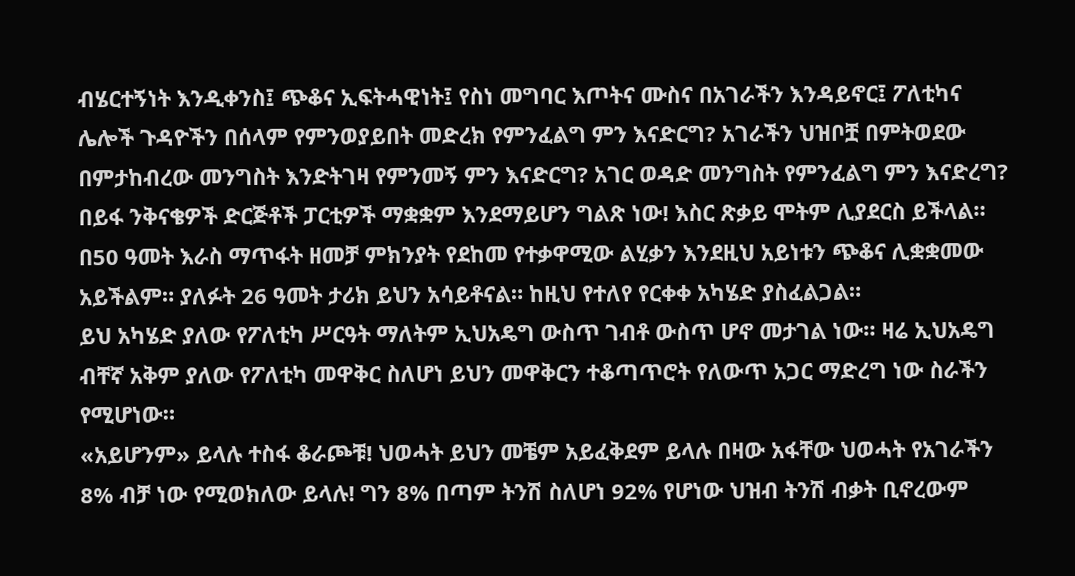ብሄርተኝነት እንዲቀንስ፤ ጭቆና ኢፍትሓዊነት፤ የስነ መግባር እጦትና ሙስና በአገራችን እንዳይኖር፤ ፖለቲካና ሌሎች ጉዳዮችን በሰላም የምንወያይበት መድረክ የምንፈልግ ምን እናድርግ? አገራችን ህዝቦቿ በምትወደው በምታከብረው መንግስት እንድትገዛ የምንመኝ ምን እናድርግ? አገር ወዳድ መንግስት የምንፈልግ ምን እናድረግ?
በይፋ ንቅናቄዎች ድርጅቶች ፓርቲዎች ማቋቋም እንደማይሆን ግልጽ ነው! እስር ጽቃይ ሞትም ሊያደርስ ይችላል። በ50 ዓመት እራስ ማጥፋት ዘመቻ ምክንያት የደከመ የተቃዋሚው ልሂቃን እንደዚህ አይነቱን ጭቆና ሊቋቋመው አይችልም። ያለፉት 26 ዓመት ታሪክ ይህን አሳይቶናል። ከዚህ የተለየ የርቀቀ አካሄድ ያስፈልጋል።
ይህ አካሄድ ያለው የፖለቲካ ሥርዓት ማለትም ኢህአዴግ ውስጥ ገብቶ ውስጥ ሆኖ መታገል ነው። ዛሬ ኢህአዴግ ብቸኛ አቅም ያለው የፖለቲካ መዋቅር ስለሆነ ይህን መዋቅርን ተቆጣጥሮት የለውጥ አጋር ማድረግ ነው ስራችን የሚሆነው።
«አይሆንም» ይላሉ ተስፋ ቆራጮቹ! ህወሓት ይህን መቼም አይፈቅደም ይላሉ በዛው አፋቸው ህወሓት የአገራችን 8% ብቻ ነው የሚወክለው ይላሉ! ግን 8% በጣም ትንሽ ስለሆነ 92% የሆነው ህዝብ ትንሽ ብቃት ቢኖረውም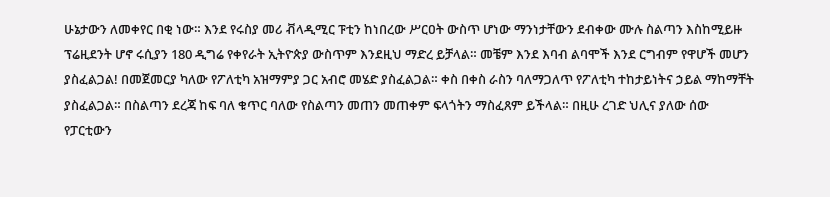ሁኔታውን ለመቀየር በቂ ነው። እንደ የሩስያ መሪ ቭላዲሚር ፑቲን ከነበረው ሥርዐት ውስጥ ሆነው ማንነታቸውን ደብቀው ሙሉ ስልጣን እስከሚይዙ ፕሬዚደንት ሆኖ ሩሲያን 180 ዲግሬ የቀየራት ኢትዮጵያ ውስጥም እንደዚህ ማድረ ይቻላል። መቼም እንደ እባብ ልባሞች እንደ ርግብም የዋሆች መሆን ያስፈልጋል! በመጀመርያ ካለው የፖለቲካ አዝማምያ ጋር አብሮ መሄድ ያስፈልጋል። ቀስ በቀስ ራስን ባለማጋለጥ የፖለቲካ ተከታይነትና ኃይል ማከማቸት ያስፈልጋል። በስልጣን ደረጃ ከፍ ባለ ቁጥር ባለው የስልጣን መጠን መጠቀም ፍላጎትን ማስፈጸም ይችላል። በዚሁ ረገድ ህሊና ያለው ሰው የፓርቲውን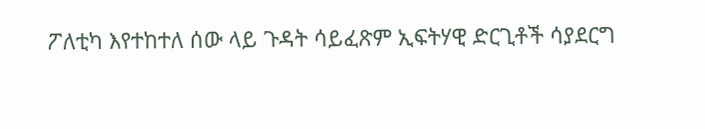ፖለቲካ እየተከተለ ሰው ላይ ጉዳት ሳይፈጽም ኢፍትሃዊ ድርጊቶች ሳያደርግ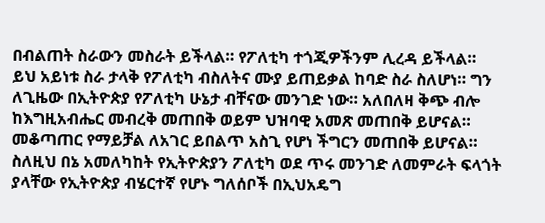በብልጠት ስራውን መስራት ይችላል። የፖለቲካ ተጎጂዎችንም ሊረዳ ይችላል።
ይህ አይነቱ ስራ ታላቅ የፖለቲካ ብስለትና ሙያ ይጠይቃል ከባድ ስራ ስለሆነ። ግን ለጊዜው በኢትዮጵያ የፖለቲካ ሁኔታ ብቸናው መንገድ ነው። አለበለዛ ቅጭ ብሎ ከእግዚአብሔር መብረቅ መጠበቅ ወይም ህዝባዊ አመጽ መጠበቅ ይሆናል። መቆጣጠር የማይቻል ለአገር ይበልጥ አስጊ የሆነ ችግርን መጠበቅ ይሆናል።
ስለዚህ በኔ አመለካከት የኢትዮጵያን ፖለቲካ ወደ ጥሩ መንገድ ለመምራት ፍላጎት ያላቸው የኢትዮጵያ ብሄርተኛ የሆኑ ግለሰቦች በኢህአዴግ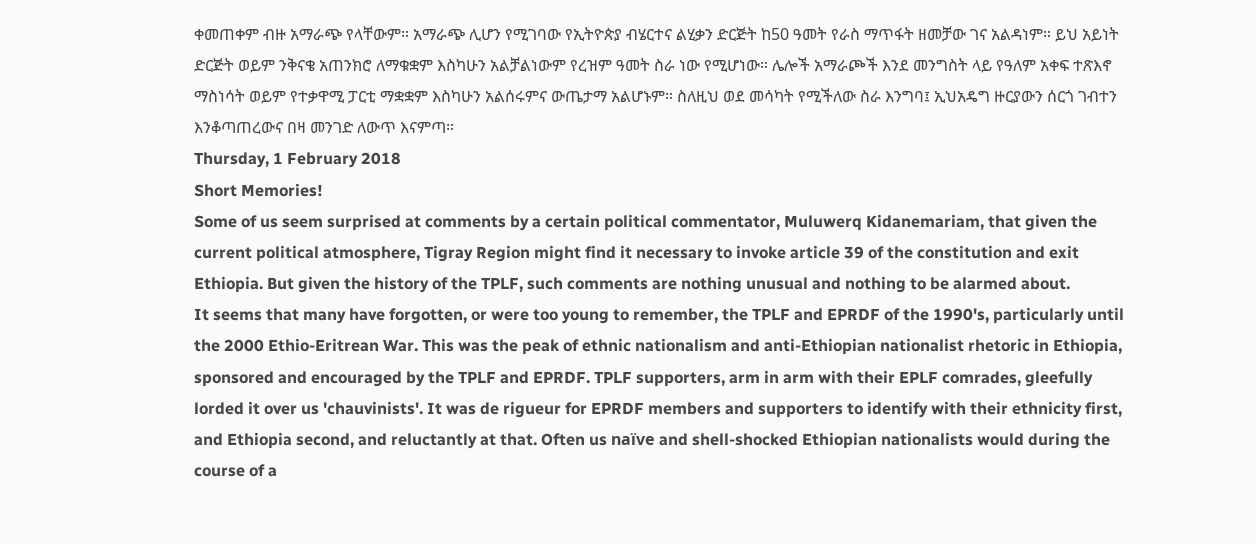ቀመጠቀም ብዙ አማራጭ የላቸውም። አማራጭ ሊሆን የሚገባው የኢትዮጵያ ብሄርተና ልሂቃን ድርጅት ከ50 ዓመት የራስ ማጥፋት ዘመቻው ገና አልዳነም። ይህ አይነት ድርጅት ወይም ንቅናቄ አጠንክሮ ለማቁቋም እስካሁን አልቻልነውም የረዝም ዓመት ስራ ነው የሚሆነው። ሌሎች አማራጮች እንደ መንግስት ላይ የዓለም አቀፍ ተጽእኖ ማስነሳት ወይም የተቃዋሚ ፓርቲ ማቋቋም እስካሁን አልሰሩምና ውጤታማ አልሆኑም። ስለዚህ ወደ መሳካት የሚችለው ስራ እንግባ፤ ኢህአዴግ ዙርያውን ሰርጎ ገብተን እንቆጣጠረውና በዛ መንገድ ለውጥ እናምጣ።
Thursday, 1 February 2018
Short Memories!
Some of us seem surprised at comments by a certain political commentator, Muluwerq Kidanemariam, that given the current political atmosphere, Tigray Region might find it necessary to invoke article 39 of the constitution and exit Ethiopia. But given the history of the TPLF, such comments are nothing unusual and nothing to be alarmed about.
It seems that many have forgotten, or were too young to remember, the TPLF and EPRDF of the 1990's, particularly until the 2000 Ethio-Eritrean War. This was the peak of ethnic nationalism and anti-Ethiopian nationalist rhetoric in Ethiopia, sponsored and encouraged by the TPLF and EPRDF. TPLF supporters, arm in arm with their EPLF comrades, gleefully lorded it over us 'chauvinists'. It was de rigueur for EPRDF members and supporters to identify with their ethnicity first, and Ethiopia second, and reluctantly at that. Often us naïve and shell-shocked Ethiopian nationalists would during the course of a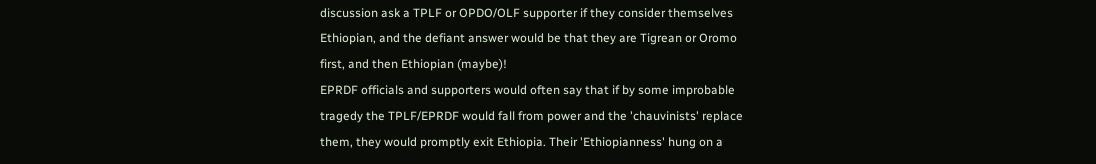discussion ask a TPLF or OPDO/OLF supporter if they consider themselves Ethiopian, and the defiant answer would be that they are Tigrean or Oromo first, and then Ethiopian (maybe)!
EPRDF officials and supporters would often say that if by some improbable tragedy the TPLF/EPRDF would fall from power and the 'chauvinists' replace them, they would promptly exit Ethiopia. Their 'Ethiopianness' hung on a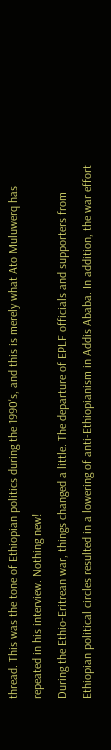thread. This was the tone of Ethiopian politics during the 1990's, and this is merely what Ato Muluwerq has repeated in his interview. Nothing new!
During the Ethio-Eritrean war, things changed a little. The departure of EPLF officials and supporters from Ethiopian political circles resulted in a lowering of anti-Ethiopianism in Addis Ababa. In addition, the war effort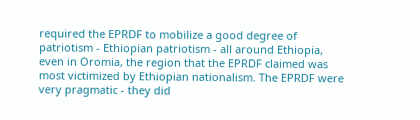required the EPRDF to mobilize a good degree of patriotism - Ethiopian patriotism - all around Ethiopia, even in Oromia, the region that the EPRDF claimed was most victimized by Ethiopian nationalism. The EPRDF were very pragmatic - they did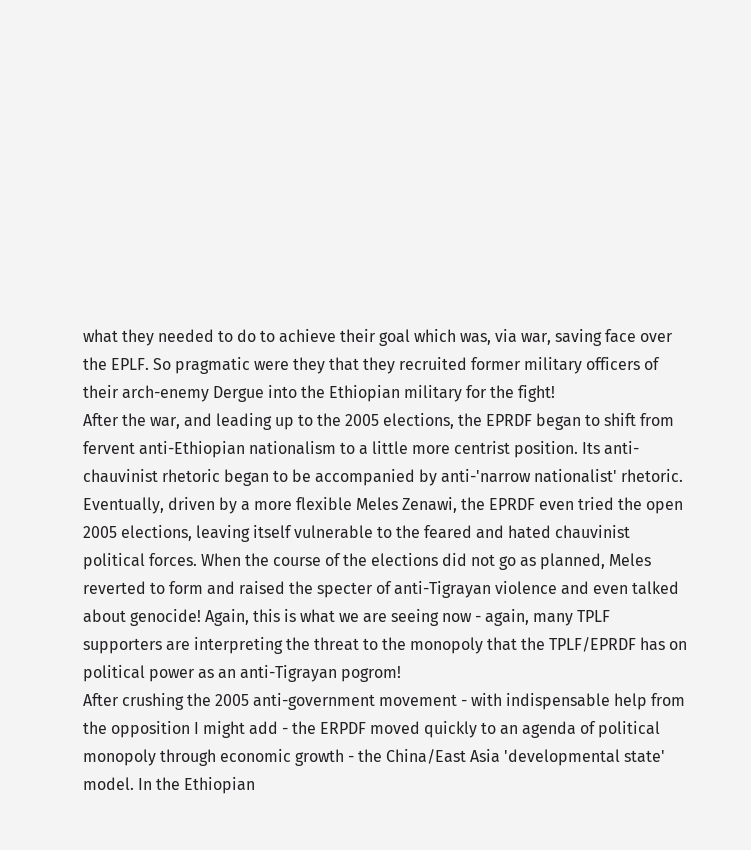what they needed to do to achieve their goal which was, via war, saving face over the EPLF. So pragmatic were they that they recruited former military officers of their arch-enemy Dergue into the Ethiopian military for the fight!
After the war, and leading up to the 2005 elections, the EPRDF began to shift from fervent anti-Ethiopian nationalism to a little more centrist position. Its anti-chauvinist rhetoric began to be accompanied by anti-'narrow nationalist' rhetoric. Eventually, driven by a more flexible Meles Zenawi, the EPRDF even tried the open 2005 elections, leaving itself vulnerable to the feared and hated chauvinist political forces. When the course of the elections did not go as planned, Meles reverted to form and raised the specter of anti-Tigrayan violence and even talked about genocide! Again, this is what we are seeing now - again, many TPLF supporters are interpreting the threat to the monopoly that the TPLF/EPRDF has on political power as an anti-Tigrayan pogrom!
After crushing the 2005 anti-government movement - with indispensable help from the opposition I might add - the ERPDF moved quickly to an agenda of political monopoly through economic growth - the China/East Asia 'developmental state' model. In the Ethiopian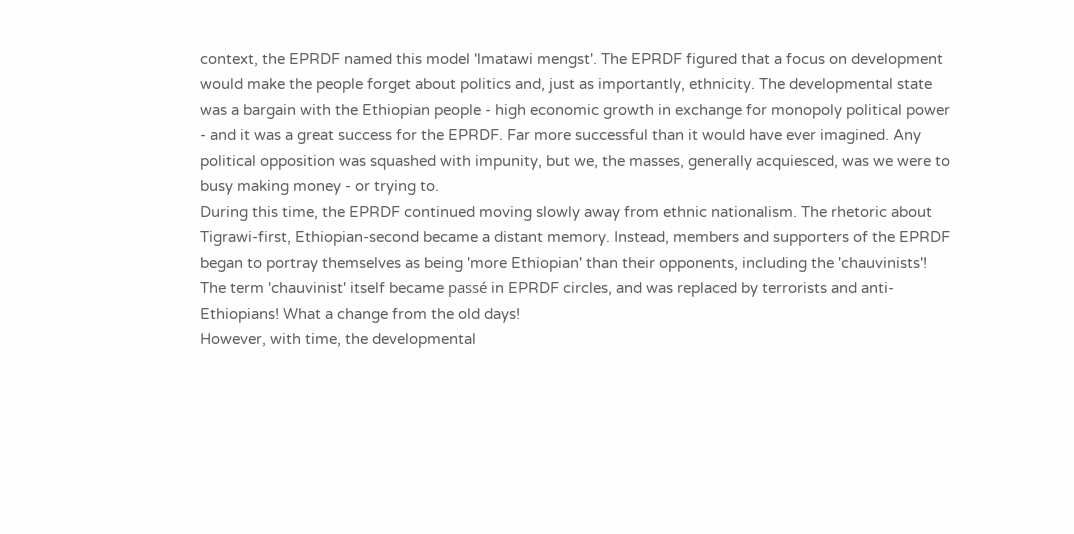context, the EPRDF named this model 'lmatawi mengst'. The EPRDF figured that a focus on development would make the people forget about politics and, just as importantly, ethnicity. The developmental state was a bargain with the Ethiopian people - high economic growth in exchange for monopoly political power - and it was a great success for the EPRDF. Far more successful than it would have ever imagined. Any political opposition was squashed with impunity, but we, the masses, generally acquiesced, was we were to busy making money - or trying to.
During this time, the EPRDF continued moving slowly away from ethnic nationalism. The rhetoric about Tigrawi-first, Ethiopian-second became a distant memory. Instead, members and supporters of the EPRDF began to portray themselves as being 'more Ethiopian' than their opponents, including the 'chauvinists'! The term 'chauvinist' itself became passé in EPRDF circles, and was replaced by terrorists and anti-Ethiopians! What a change from the old days!
However, with time, the developmental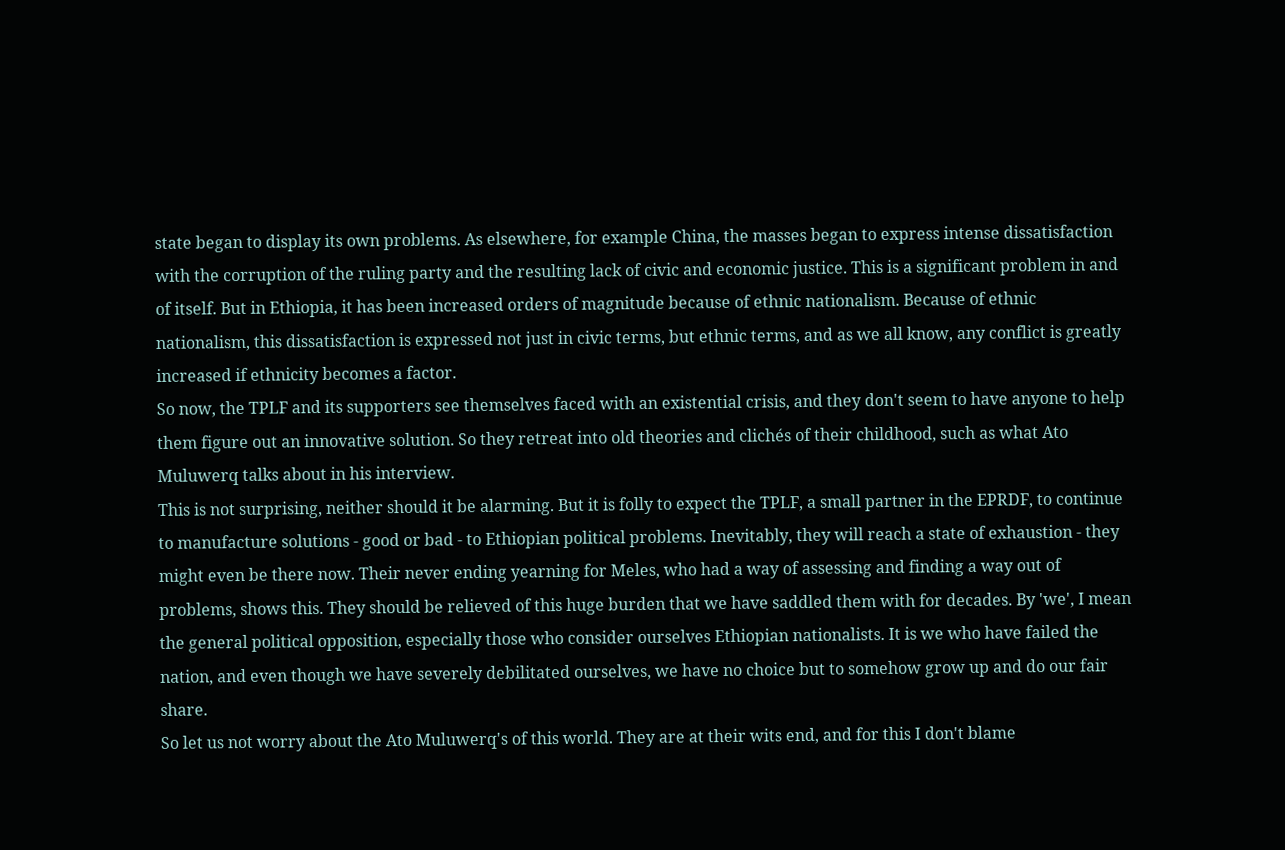state began to display its own problems. As elsewhere, for example China, the masses began to express intense dissatisfaction with the corruption of the ruling party and the resulting lack of civic and economic justice. This is a significant problem in and of itself. But in Ethiopia, it has been increased orders of magnitude because of ethnic nationalism. Because of ethnic nationalism, this dissatisfaction is expressed not just in civic terms, but ethnic terms, and as we all know, any conflict is greatly increased if ethnicity becomes a factor.
So now, the TPLF and its supporters see themselves faced with an existential crisis, and they don't seem to have anyone to help them figure out an innovative solution. So they retreat into old theories and clichés of their childhood, such as what Ato Muluwerq talks about in his interview.
This is not surprising, neither should it be alarming. But it is folly to expect the TPLF, a small partner in the EPRDF, to continue to manufacture solutions - good or bad - to Ethiopian political problems. Inevitably, they will reach a state of exhaustion - they might even be there now. Their never ending yearning for Meles, who had a way of assessing and finding a way out of problems, shows this. They should be relieved of this huge burden that we have saddled them with for decades. By 'we', I mean the general political opposition, especially those who consider ourselves Ethiopian nationalists. It is we who have failed the nation, and even though we have severely debilitated ourselves, we have no choice but to somehow grow up and do our fair share.
So let us not worry about the Ato Muluwerq's of this world. They are at their wits end, and for this I don't blame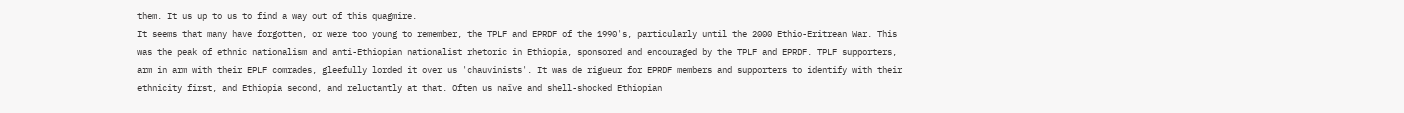them. It us up to us to find a way out of this quagmire.
It seems that many have forgotten, or were too young to remember, the TPLF and EPRDF of the 1990's, particularly until the 2000 Ethio-Eritrean War. This was the peak of ethnic nationalism and anti-Ethiopian nationalist rhetoric in Ethiopia, sponsored and encouraged by the TPLF and EPRDF. TPLF supporters, arm in arm with their EPLF comrades, gleefully lorded it over us 'chauvinists'. It was de rigueur for EPRDF members and supporters to identify with their ethnicity first, and Ethiopia second, and reluctantly at that. Often us naïve and shell-shocked Ethiopian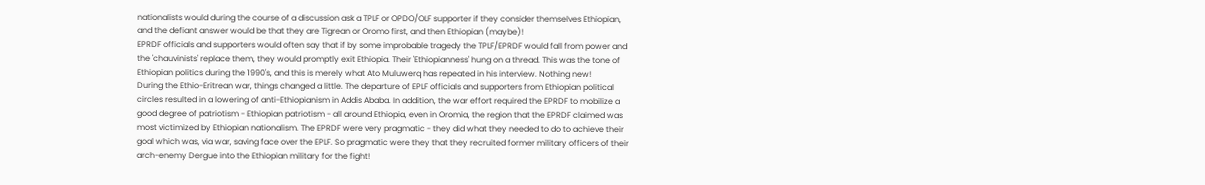nationalists would during the course of a discussion ask a TPLF or OPDO/OLF supporter if they consider themselves Ethiopian, and the defiant answer would be that they are Tigrean or Oromo first, and then Ethiopian (maybe)!
EPRDF officials and supporters would often say that if by some improbable tragedy the TPLF/EPRDF would fall from power and the 'chauvinists' replace them, they would promptly exit Ethiopia. Their 'Ethiopianness' hung on a thread. This was the tone of Ethiopian politics during the 1990's, and this is merely what Ato Muluwerq has repeated in his interview. Nothing new!
During the Ethio-Eritrean war, things changed a little. The departure of EPLF officials and supporters from Ethiopian political circles resulted in a lowering of anti-Ethiopianism in Addis Ababa. In addition, the war effort required the EPRDF to mobilize a good degree of patriotism - Ethiopian patriotism - all around Ethiopia, even in Oromia, the region that the EPRDF claimed was most victimized by Ethiopian nationalism. The EPRDF were very pragmatic - they did what they needed to do to achieve their goal which was, via war, saving face over the EPLF. So pragmatic were they that they recruited former military officers of their arch-enemy Dergue into the Ethiopian military for the fight!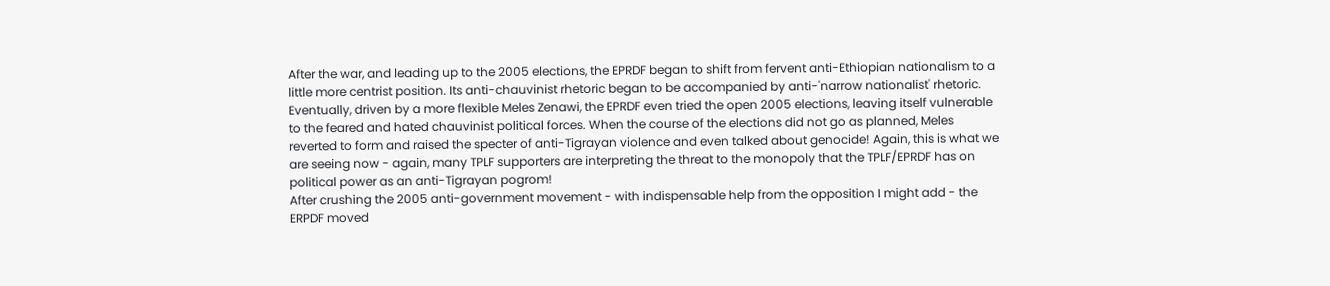After the war, and leading up to the 2005 elections, the EPRDF began to shift from fervent anti-Ethiopian nationalism to a little more centrist position. Its anti-chauvinist rhetoric began to be accompanied by anti-'narrow nationalist' rhetoric. Eventually, driven by a more flexible Meles Zenawi, the EPRDF even tried the open 2005 elections, leaving itself vulnerable to the feared and hated chauvinist political forces. When the course of the elections did not go as planned, Meles reverted to form and raised the specter of anti-Tigrayan violence and even talked about genocide! Again, this is what we are seeing now - again, many TPLF supporters are interpreting the threat to the monopoly that the TPLF/EPRDF has on political power as an anti-Tigrayan pogrom!
After crushing the 2005 anti-government movement - with indispensable help from the opposition I might add - the ERPDF moved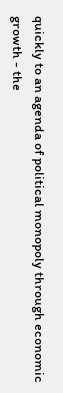quickly to an agenda of political monopoly through economic growth - the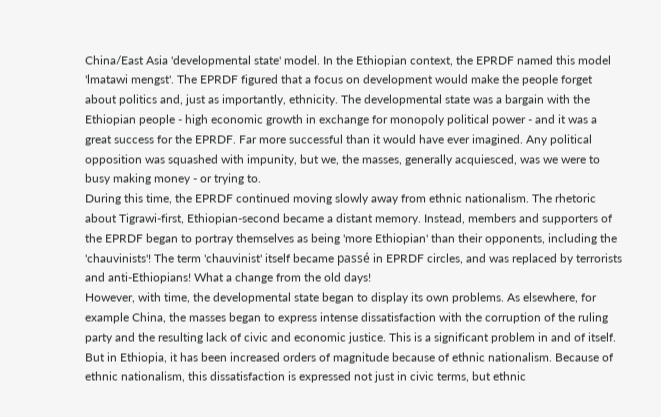China/East Asia 'developmental state' model. In the Ethiopian context, the EPRDF named this model 'lmatawi mengst'. The EPRDF figured that a focus on development would make the people forget about politics and, just as importantly, ethnicity. The developmental state was a bargain with the Ethiopian people - high economic growth in exchange for monopoly political power - and it was a great success for the EPRDF. Far more successful than it would have ever imagined. Any political opposition was squashed with impunity, but we, the masses, generally acquiesced, was we were to busy making money - or trying to.
During this time, the EPRDF continued moving slowly away from ethnic nationalism. The rhetoric about Tigrawi-first, Ethiopian-second became a distant memory. Instead, members and supporters of the EPRDF began to portray themselves as being 'more Ethiopian' than their opponents, including the 'chauvinists'! The term 'chauvinist' itself became passé in EPRDF circles, and was replaced by terrorists and anti-Ethiopians! What a change from the old days!
However, with time, the developmental state began to display its own problems. As elsewhere, for example China, the masses began to express intense dissatisfaction with the corruption of the ruling party and the resulting lack of civic and economic justice. This is a significant problem in and of itself. But in Ethiopia, it has been increased orders of magnitude because of ethnic nationalism. Because of ethnic nationalism, this dissatisfaction is expressed not just in civic terms, but ethnic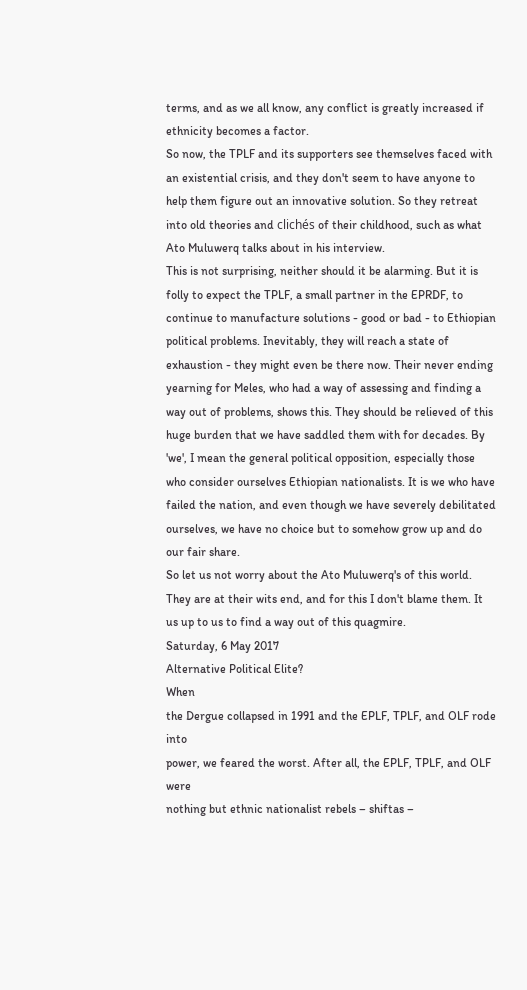terms, and as we all know, any conflict is greatly increased if ethnicity becomes a factor.
So now, the TPLF and its supporters see themselves faced with an existential crisis, and they don't seem to have anyone to help them figure out an innovative solution. So they retreat into old theories and clichés of their childhood, such as what Ato Muluwerq talks about in his interview.
This is not surprising, neither should it be alarming. But it is folly to expect the TPLF, a small partner in the EPRDF, to continue to manufacture solutions - good or bad - to Ethiopian political problems. Inevitably, they will reach a state of exhaustion - they might even be there now. Their never ending yearning for Meles, who had a way of assessing and finding a way out of problems, shows this. They should be relieved of this huge burden that we have saddled them with for decades. By 'we', I mean the general political opposition, especially those who consider ourselves Ethiopian nationalists. It is we who have failed the nation, and even though we have severely debilitated ourselves, we have no choice but to somehow grow up and do our fair share.
So let us not worry about the Ato Muluwerq's of this world. They are at their wits end, and for this I don't blame them. It us up to us to find a way out of this quagmire.
Saturday, 6 May 2017
Alternative Political Elite?
When
the Dergue collapsed in 1991 and the EPLF, TPLF, and OLF rode into
power, we feared the worst. After all, the EPLF, TPLF, and OLF were
nothing but ethnic nationalist rebels – shiftas –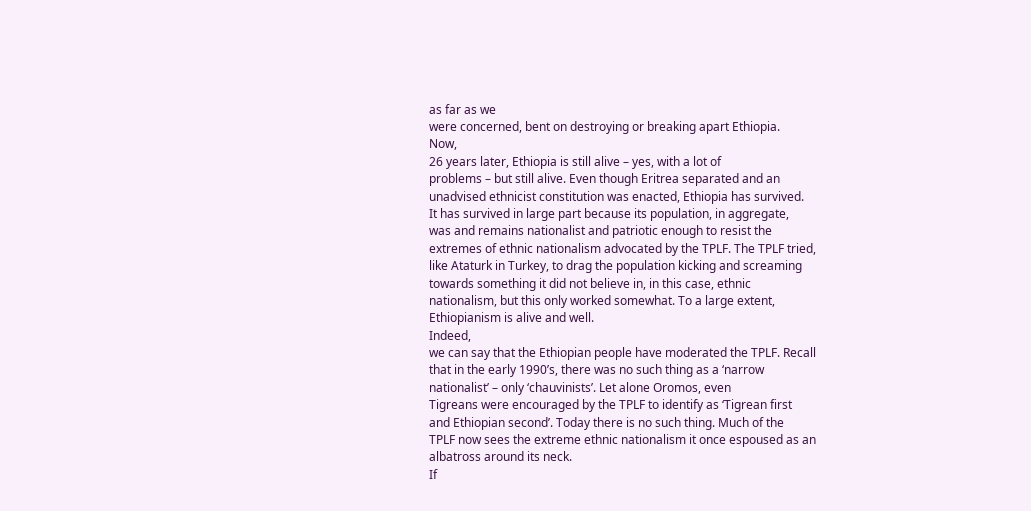as far as we
were concerned, bent on destroying or breaking apart Ethiopia.
Now,
26 years later, Ethiopia is still alive – yes, with a lot of
problems – but still alive. Even though Eritrea separated and an
unadvised ethnicist constitution was enacted, Ethiopia has survived.
It has survived in large part because its population, in aggregate,
was and remains nationalist and patriotic enough to resist the
extremes of ethnic nationalism advocated by the TPLF. The TPLF tried,
like Ataturk in Turkey, to drag the population kicking and screaming
towards something it did not believe in, in this case, ethnic
nationalism, but this only worked somewhat. To a large extent,
Ethiopianism is alive and well.
Indeed,
we can say that the Ethiopian people have moderated the TPLF. Recall
that in the early 1990’s, there was no such thing as a ‘narrow
nationalist’ – only ‘chauvinists’. Let alone Oromos, even
Tigreans were encouraged by the TPLF to identify as ‘Tigrean first
and Ethiopian second’. Today there is no such thing. Much of the
TPLF now sees the extreme ethnic nationalism it once espoused as an
albatross around its neck.
If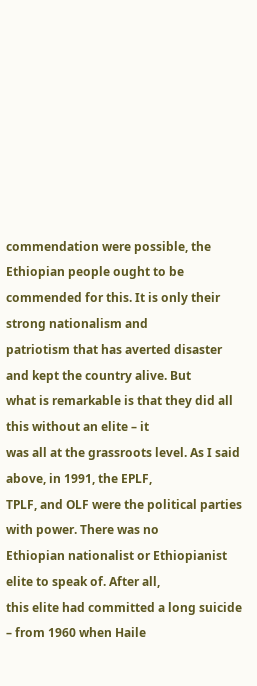commendation were possible, the Ethiopian people ought to be
commended for this. It is only their strong nationalism and
patriotism that has averted disaster and kept the country alive. But
what is remarkable is that they did all this without an elite – it
was all at the grassroots level. As I said above, in 1991, the EPLF,
TPLF, and OLF were the political parties with power. There was no
Ethiopian nationalist or Ethiopianist elite to speak of. After all,
this elite had committed a long suicide – from 1960 when Haile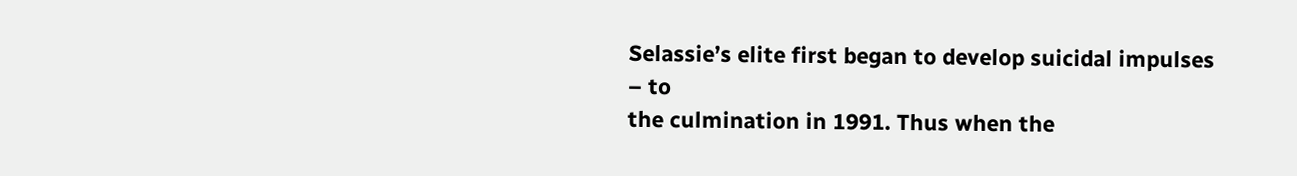Selassie’s elite first began to develop suicidal impulses – to
the culmination in 1991. Thus when the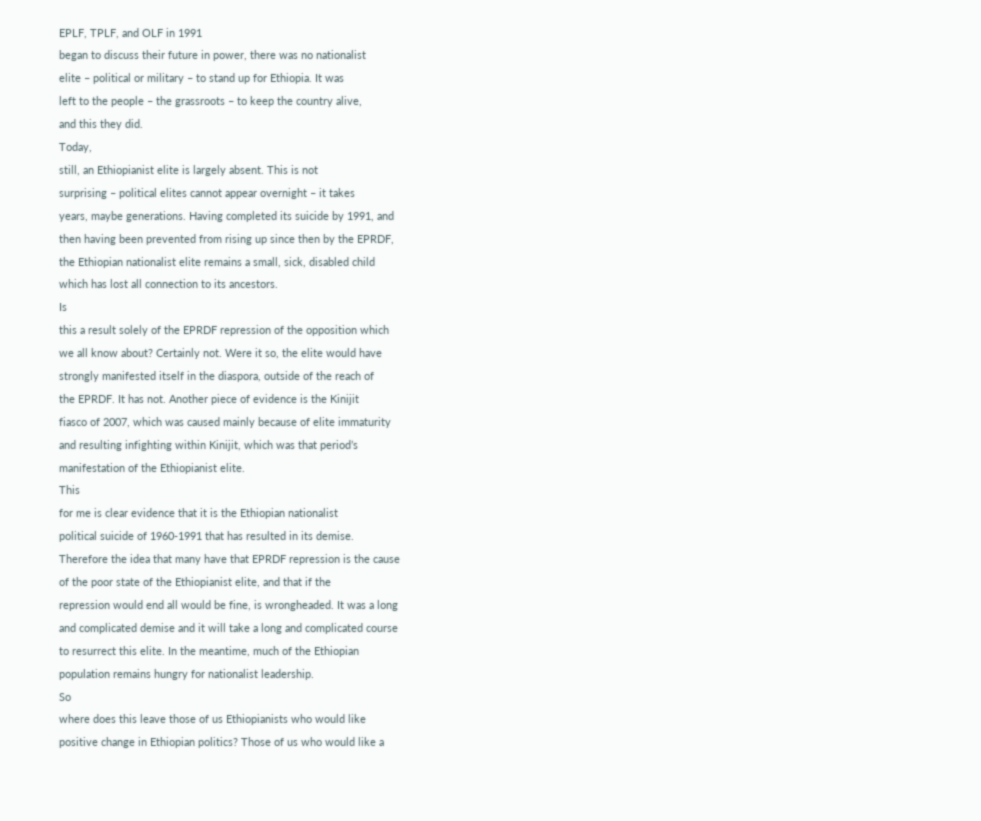EPLF, TPLF, and OLF in 1991
began to discuss their future in power, there was no nationalist
elite – political or military – to stand up for Ethiopia. It was
left to the people – the grassroots – to keep the country alive,
and this they did.
Today,
still, an Ethiopianist elite is largely absent. This is not
surprising – political elites cannot appear overnight – it takes
years, maybe generations. Having completed its suicide by 1991, and
then having been prevented from rising up since then by the EPRDF,
the Ethiopian nationalist elite remains a small, sick, disabled child
which has lost all connection to its ancestors.
Is
this a result solely of the EPRDF repression of the opposition which
we all know about? Certainly not. Were it so, the elite would have
strongly manifested itself in the diaspora, outside of the reach of
the EPRDF. It has not. Another piece of evidence is the Kinijit
fiasco of 2007, which was caused mainly because of elite immaturity
and resulting infighting within Kinijit, which was that period’s
manifestation of the Ethiopianist elite.
This
for me is clear evidence that it is the Ethiopian nationalist
political suicide of 1960-1991 that has resulted in its demise.
Therefore the idea that many have that EPRDF repression is the cause
of the poor state of the Ethiopianist elite, and that if the
repression would end all would be fine, is wrongheaded. It was a long
and complicated demise and it will take a long and complicated course
to resurrect this elite. In the meantime, much of the Ethiopian
population remains hungry for nationalist leadership.
So
where does this leave those of us Ethiopianists who would like
positive change in Ethiopian politics? Those of us who would like a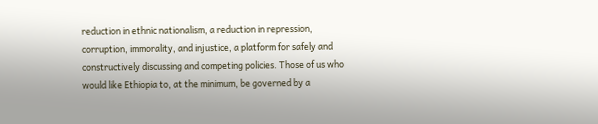reduction in ethnic nationalism, a reduction in repression,
corruption, immorality, and injustice, a platform for safely and
constructively discussing and competing policies. Those of us who
would like Ethiopia to, at the minimum, be governed by a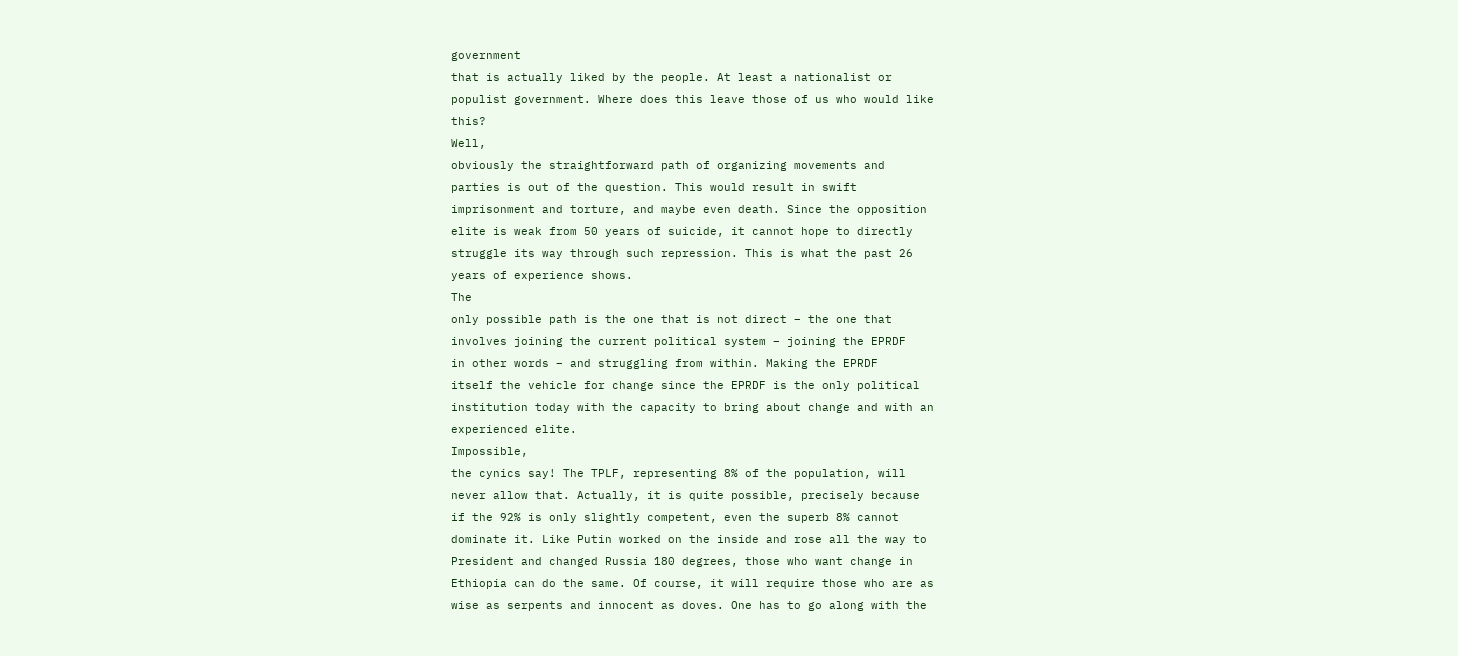government
that is actually liked by the people. At least a nationalist or
populist government. Where does this leave those of us who would like
this?
Well,
obviously the straightforward path of organizing movements and
parties is out of the question. This would result in swift
imprisonment and torture, and maybe even death. Since the opposition
elite is weak from 50 years of suicide, it cannot hope to directly
struggle its way through such repression. This is what the past 26
years of experience shows.
The
only possible path is the one that is not direct – the one that
involves joining the current political system – joining the EPRDF
in other words – and struggling from within. Making the EPRDF
itself the vehicle for change since the EPRDF is the only political
institution today with the capacity to bring about change and with an
experienced elite.
Impossible,
the cynics say! The TPLF, representing 8% of the population, will
never allow that. Actually, it is quite possible, precisely because
if the 92% is only slightly competent, even the superb 8% cannot
dominate it. Like Putin worked on the inside and rose all the way to
President and changed Russia 180 degrees, those who want change in
Ethiopia can do the same. Of course, it will require those who are as
wise as serpents and innocent as doves. One has to go along with the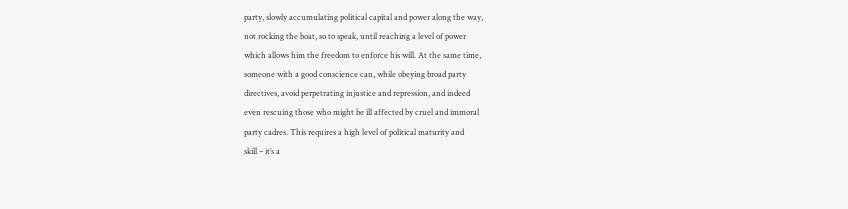party, slowly accumulating political capital and power along the way,
not rocking the boat, so to speak, until reaching a level of power
which allows him the freedom to enforce his will. At the same time,
someone with a good conscience can, while obeying broad party
directives, avoid perpetrating injustice and repression, and indeed
even rescuing those who might be ill affected by cruel and immoral
party cadres. This requires a high level of political maturity and
skill – it’s a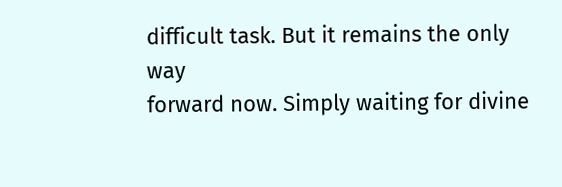difficult task. But it remains the only way
forward now. Simply waiting for divine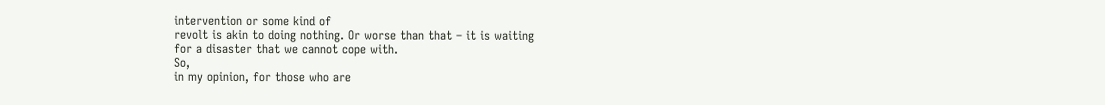intervention or some kind of
revolt is akin to doing nothing. Or worse than that – it is waiting
for a disaster that we cannot cope with.
So,
in my opinion, for those who are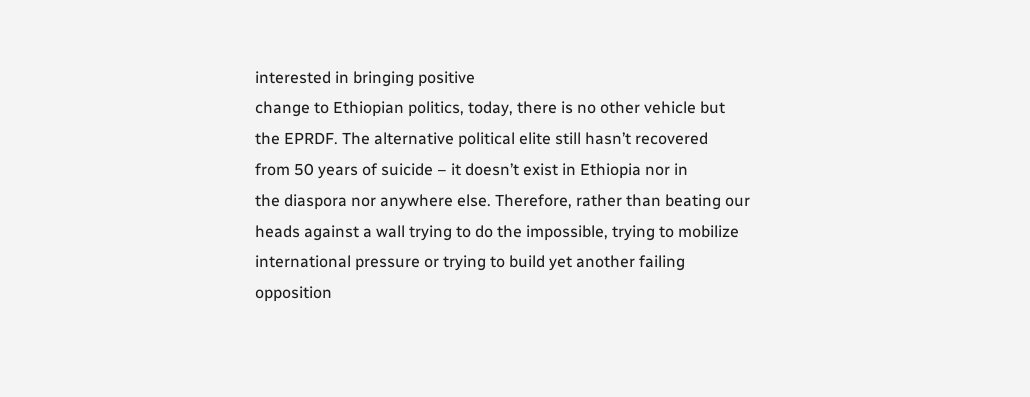interested in bringing positive
change to Ethiopian politics, today, there is no other vehicle but
the EPRDF. The alternative political elite still hasn’t recovered
from 50 years of suicide – it doesn’t exist in Ethiopia nor in
the diaspora nor anywhere else. Therefore, rather than beating our
heads against a wall trying to do the impossible, trying to mobilize
international pressure or trying to build yet another failing
opposition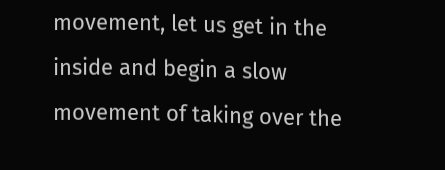movement, let us get in the inside and begin a slow
movement of taking over the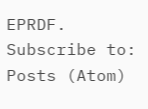EPRDF.
Subscribe to:
Posts (Atom)